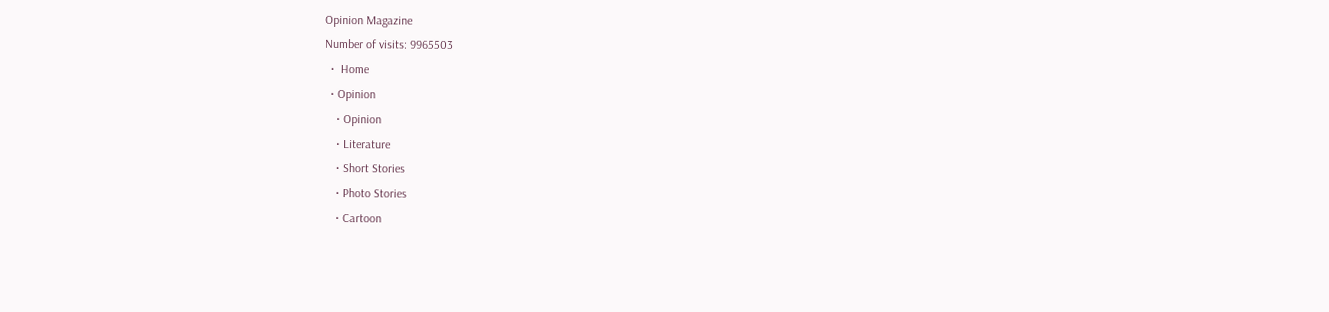Opinion Magazine
Number of visits: 9965503
  •  Home
  • Opinion
    • Opinion
    • Literature
    • Short Stories
    • Photo Stories
    • Cartoon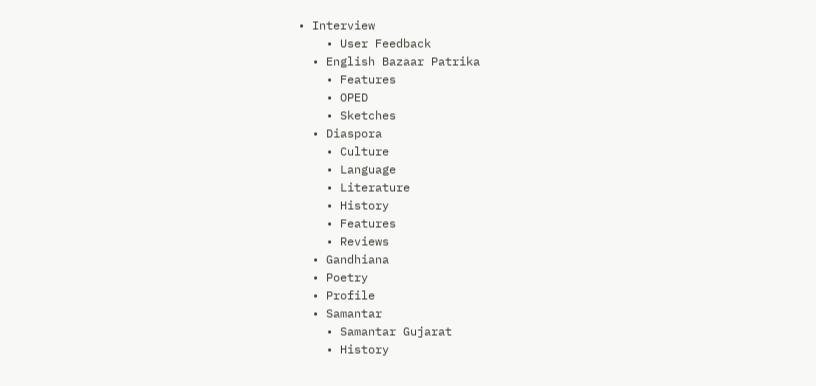• Interview
    • User Feedback
  • English Bazaar Patrika
    • Features
    • OPED
    • Sketches
  • Diaspora
    • Culture
    • Language
    • Literature
    • History
    • Features
    • Reviews
  • Gandhiana
  • Poetry
  • Profile
  • Samantar
    • Samantar Gujarat
    • History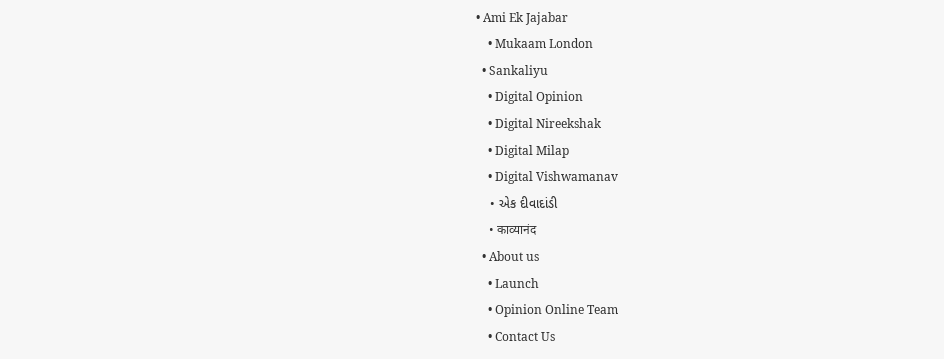• Ami Ek Jajabar
    • Mukaam London
  • Sankaliyu
    • Digital Opinion
    • Digital Nireekshak
    • Digital Milap
    • Digital Vishwamanav
    • એક દીવાદાંડી
    • काव्यानंद
  • About us
    • Launch
    • Opinion Online Team
    • Contact Us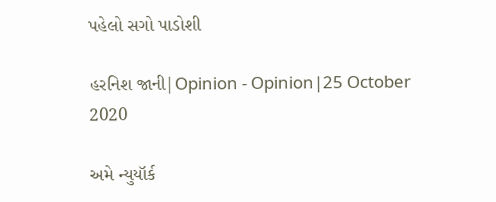પહેલો સગો પાડોશી

હરનિશ જાની|Opinion - Opinion|25 October 2020

અમે ન્યુયૉર્ક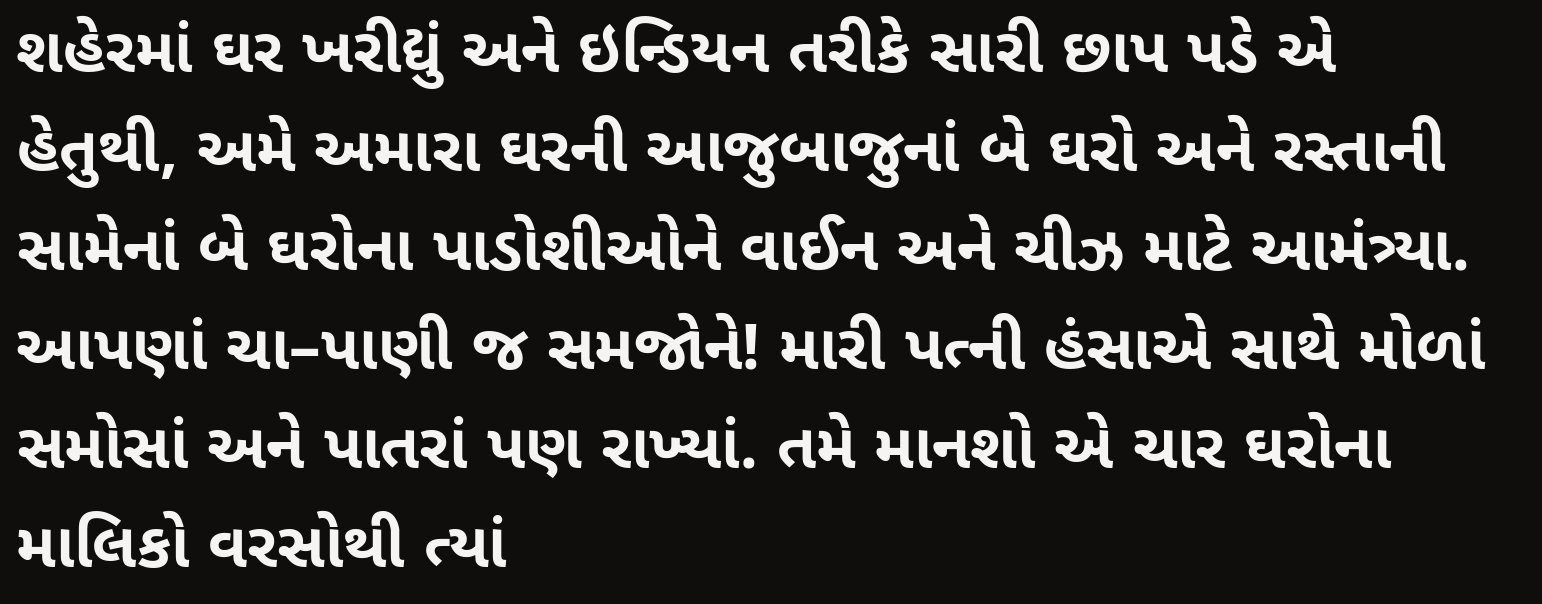શહેરમાં ઘર ખરીદ્યું અને ઇન્ડિયન તરીકે સારી છાપ પડે એ હેતુથી, અમે અમારા ઘરની આજુબાજુનાં બે ઘરો અને રસ્તાની સામેનાં બે ઘરોના પાડોશીઓને વાઈન અને ચીઝ માટે આમંત્ર્યા. આપણાં ચા–પાણી જ સમજોને! મારી પત્ની હંસાએ સાથે મોળાં સમોસાં અને પાતરાં પણ રાખ્યાં. તમે માનશો એ ચાર ઘરોના માલિકો વરસોથી ત્યાં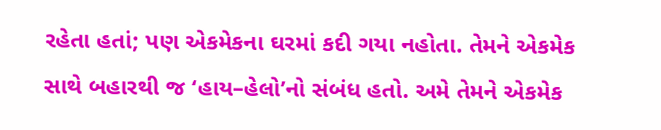રહેતા હતાં; પણ એકમેકના ઘરમાં કદી ગયા નહોતા. તેમને એકમેક સાથે બહારથી જ ‘હાય–હેલો’નો સંબંધ હતો. અમે તેમને એકમેક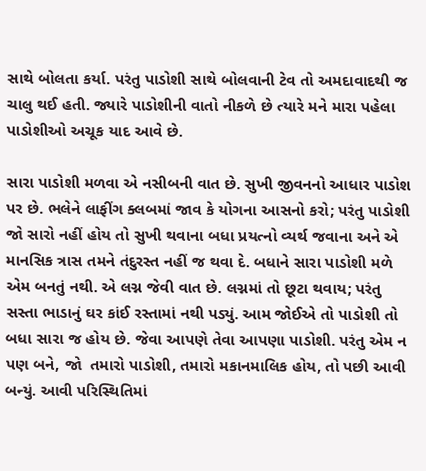સાથે બોલતા કર્યા. પરંતુ પાડોશી સાથે બોલવાની ટેવ તો અમદાવાદથી જ ચાલુ થઈ હતી. જ્યારે પાડોશીની વાતો નીકળે છે ત્યારે મને મારા પહેલા પાડોશીઓ અચૂક યાદ આવે છે.

સારા પાડોશી મળવા એ નસીબની વાત છે. સુખી જીવનનો આધાર પાડોશ પર છે. ભલેને લાફીંગ ક્લબમાં જાવ કે યોગના આસનો કરો; પરંતુ પાડોશી જો સારો નહીં હોય તો સુખી થવાના બધા પ્રયત્નો વ્યર્થ જવાના અને એ માનસિક ત્રાસ તમને તંદુરસ્ત નહીં જ થવા દે. બધાને સારા પાડોશી મળે એમ બનતું નથી. એ લગ્ન જેવી વાત છે. લગ્નમાં તો છૂટા થવાય; પરંતુ સસ્તા ભાડાનું ઘર કાંઈ રસ્તામાં નથી પડ્યું. આમ જોઈએ તો પાડોશી તો બધા સારા જ હોય છે. જેવા આપણે તેવા આપણા પાડોશી. પરંતુ એમ ન પણ બને, જો  તમારો પાડોશી, તમારો મકાનમાલિક હોય, તો પછી આવી બન્યું. આવી પરિસ્થિતિમાં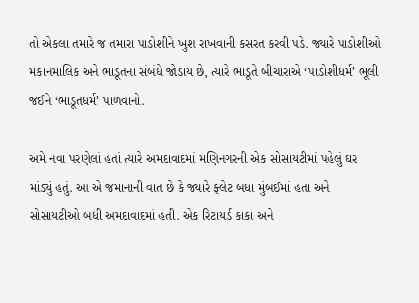તો એકલા તમારે જ તમારા પાડોશીને ખુશ રાખવાની કસરત કરવી પડે. જ્યારે પાડોશીઓ મકાનમાલિક અને ભાડૂતના સંબંધે જોડાય છે, ત્યારે ભાડૂતે બીચારાએ ‘પાડોશીધર્મ’ ભૂલી જઈને ‘ભાડૂતધર્મ’ પાળવાનો.

અમે નવા પરણેલાં હતાં ત્યારે અમદાવાદમાં મણિનગરની એક સોસાયટીમાં પહેલું ઘર માંડ્યું હતું. આ એ જમાનાની વાત છે કે જ્યારે ફ્લેટ બધા મુંબઈમાં હતા અને સોસાયટીઓ બધી અમદાવાદમાં હતી. એક રિટાયર્ડ કાકા અને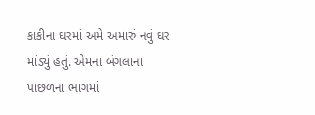કાકીના ઘરમાં અમે અમારું નવું ઘર માંડ્યું હતું. એમના બંગલાના પાછળના ભાગમાં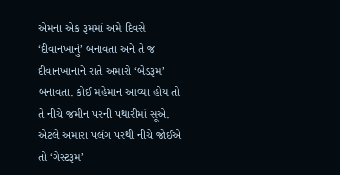એમના એક રૂમમાં અમે દિવસે ‘દીવાનખાનું’ બનાવતા અને તે જ દીવાનખાનાને રાતે અમારો ‘બેડરૂમ’ બનાવતા. કોઈ મહેમાન આવ્યા હોય તો તે નીચે જમીન પરની પથારીમાં સૂએ. એટલે અમારા પલંગ પરથી નીચે જોઈએ તો ‘ગેસ્ટરૂમ’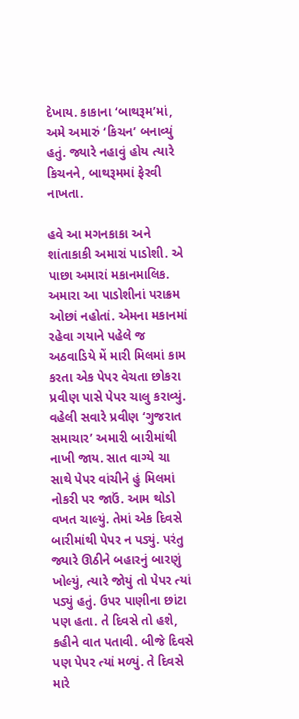દેખાય. કાકાના ‘બાથરૂમ’માં, અમે અમારું ‘કિચન’ બનાવ્યું હતું. જ્યારે નહાવું હોય ત્યારે કિચનને, બાથરૂમમાં ફેરવી નાખતા.

હવે આ મગનકાકા અને શાંતાકાકી અમારાં પાડોશી. એ પાછા અમારાં મકાનમાલિક. અમારા આ પાડોશીનાં પરાક્રમ ઓછાં નહોતાં. એમના મકાનમાં રહેવા ગયાને પહેલે જ અઠવાડિયે મેં મારી મિલમાં કામ કરતા એક પેપર વેચતા છોકરા પ્રવીણ પાસે પેપર ચાલુ કરાવ્યું. વહેલી સવારે પ્રવીણ ‘ગુજરાત સમાચાર’ અમારી બારીમાંથી નાખી જાય. સાત વાગ્યે ચા સાથે પેપર વાંચીને હું મિલમાં નોકરી પર જાઉં. આમ થોડો વખત ચાલ્યું. તેમાં એક દિવસે બારીમાંથી પેપર ન પડ્યું. પરંતુ જ્યારે ઊઠીને બહારનું બારણું ખોલ્યું, ત્યારે જોયું તો પેપર ત્યાં પડ્યું હતું. ઉપર પાણીના છાંટા પણ હતા. તે દિવસે તો હશે, કહીને વાત પતાવી. બીજે દિવસે પણ પેપર ત્યાં મળ્યું. તે દિવસે મારે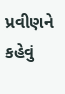પ્રવીણને કહેવું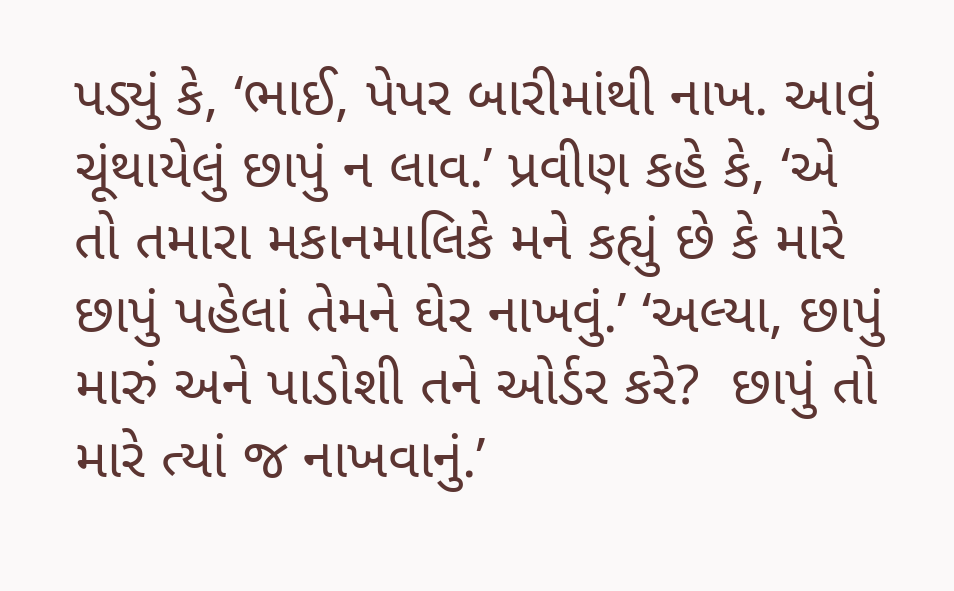પડ્યું કે, ‘ભાઈ, પેપર બારીમાંથી નાખ. આવું ચૂંથાયેલું છાપું ન લાવ.’ પ્રવીણ કહે કે, ‘એ તો તમારા મકાનમાલિકે મને કહ્યું છે કે મારે છાપું પહેલાં તેમને ઘેર નાખવું.’ ‘અલ્યા, છાપું મારું અને પાડોશી તને ઓર્ડર કરે?  છાપું તો મારે ત્યાં જ નાખવાનું.’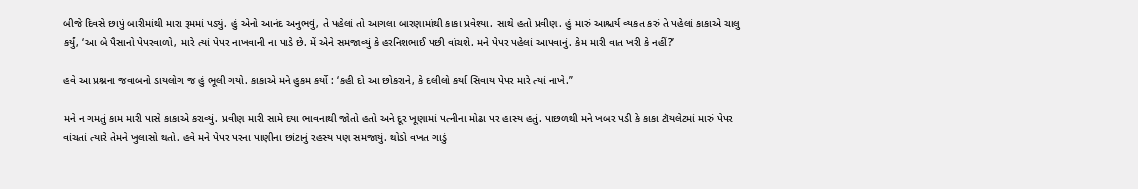બીજે દિવસે છાપું બારીમાંથી મારા રૂમમાં પડ્યું. હું એનો આનંદ અનુભવું, તે પહેલાં તો આગલા બારણામાંથી કાકા પ્રવેશ્યા. સાથે હતો પ્રવીણ. હું મારું આશ્ચર્ય વ્યકત કરું તે પહેલાં કાકાએ ચાલુ કર્યું, ‘આ બે પૈસાનો પેપરવાળો, મારે ત્યાં પેપર નાખવાની ના પાડે છે. મેં એને સમજાવ્યું કે હરનિશભાઈ પછી વાંચશે. મને પેપર પહેલાં આપવાનું. કેમ મારી વાત ખરી કે નહીં?’

હવે આ પ્રશ્નના જવાબનો ડાયલોગ જ હું ભૂલી ગયો. કાકાએ મને હુકમ કર્યો : ‘કહી દો આ છોકરાને, કે દલીલો કર્યા સિવાય પેપર મારે ત્યાં નાખે.”

મને ન ગમતું કામ મારી પાસે કાકાએ કરાવ્યું. પ્રવીણ મારી સામે દયા ભાવનાથી જોતો હતો અને દૂર ખૂણામાં પત્નીના મોઢા પર હાસ્ય હતું. પાછળથી મને ખબર પડી કે કાકા ટૉયલેટમાં મારું પેપર વાંચતાં ત્યારે તેમને ખુલાસો થતો. હવે મને પેપર પરના પાણીના છાંટાનું રહસ્ય પણ સમજાયું. થોડો વખત ગાડું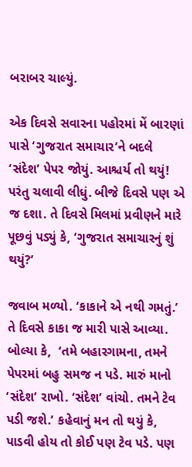બરાબર ચાલ્યું.

એક દિવસે સવારના પહોરમાં મેં બારણાં પાસે ‘ગુજરાત સમાચાર’ને બદલે ‘સંદેશ’ પેપર જોયું. આશ્ચર્ય તો થયું! પરંતુ ચલાવી લીધું. બીજે દિવસે પણ એ જ દશા. તે દિવસે મિલમાં પ્રવીણને મારે પૂછવું પડ્યું કે, ‘ગુજરાત સમાચારનું શું થયું?’

જવાબ મળ્યો. ‘કાકાને એ નથી ગમતું.’ તે દિવસે કાકા જ મારી પાસે આવ્યા. બોલ્યા કે,  ‘તમે બહારગામના, તમને પેપરમાં બહુ સમજ ન પડે. મારું માનો ‘સંદેશ’ રાખો. ‘સંદેશ’ વાંચો. તમને ટેવ પડી જશે.’ કહેવાનું મન તો થયું કે, પાડવી હોય તો કોઈ પણ ટેવ પડે. પણ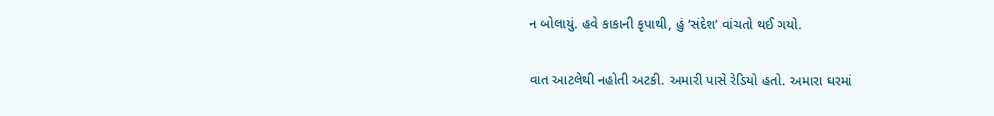ન બોલાયું. હવે કાકાની કૃપાથી, હું ‘સંદેશ’ વાંચતો થઈ ગયો.

વાત આટલેથી નહોતી અટકી. અમારી પાસે રેડિયો હતો. અમારા ઘરમાં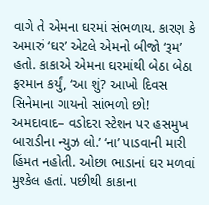વાગે તે એમના ઘરમાં સંભળાય. કારણ કે અમારું ‘ઘર’ એટલે એમનો બીજો ‘રૂમ’ હતો. કાકાએ એમના ઘરમાંથી બેઠા બેઠા ફરમાન કર્યું, ‘આ શું? આખો દિવસ સિનેમાના ગાયનો સાંભળો છો! અમદાવાદ– વડોદરા સ્ટેશન પર હસમુખ બારાડીના ન્યુઝ લો.’ ‘ના’ પાડવાની મારી હિંમત નહોતી. ઓછા ભાડાનાં ઘર મળવાં મુશ્કેલ હતાં. પછીથી કાકાના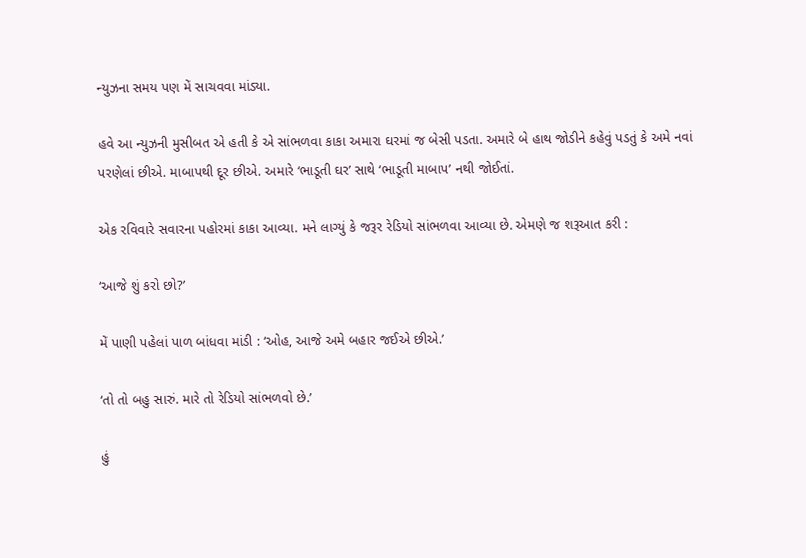ન્યુઝના સમય પણ મેં સાચવવા માંડ્યા.

હવે આ ન્યુઝની મુસીબત એ હતી કે એ સાંભળવા કાકા અમારા ઘરમાં જ બેસી પડતા. અમારે બે હાથ જોડીને કહેવું પડતું કે અમે નવાં પરણેલાં છીએ. માબાપથી દૂર છીએ. અમારે ‘ભાડૂતી ઘર’ સાથે ‘ભાડૂતી માબાપ’ નથી જોઈતાં.

એક રવિવારે સવારના પહોરમાં કાકા આવ્યા. મને લાગ્યું કે જરૂર રેડિયો સાંભળવા આવ્યા છે. એમણે જ શરૂઆત કરી :

‘આજે શું કરો છો?’

મેં પાણી પહેલાં પાળ બાંધવા માંડી : ‘ઓહ, આજે અમે બહાર જઈએ છીએ.’

‘તો તો બહુ સારું. મારે તો રેડિયો સાંભળવો છે.’

હું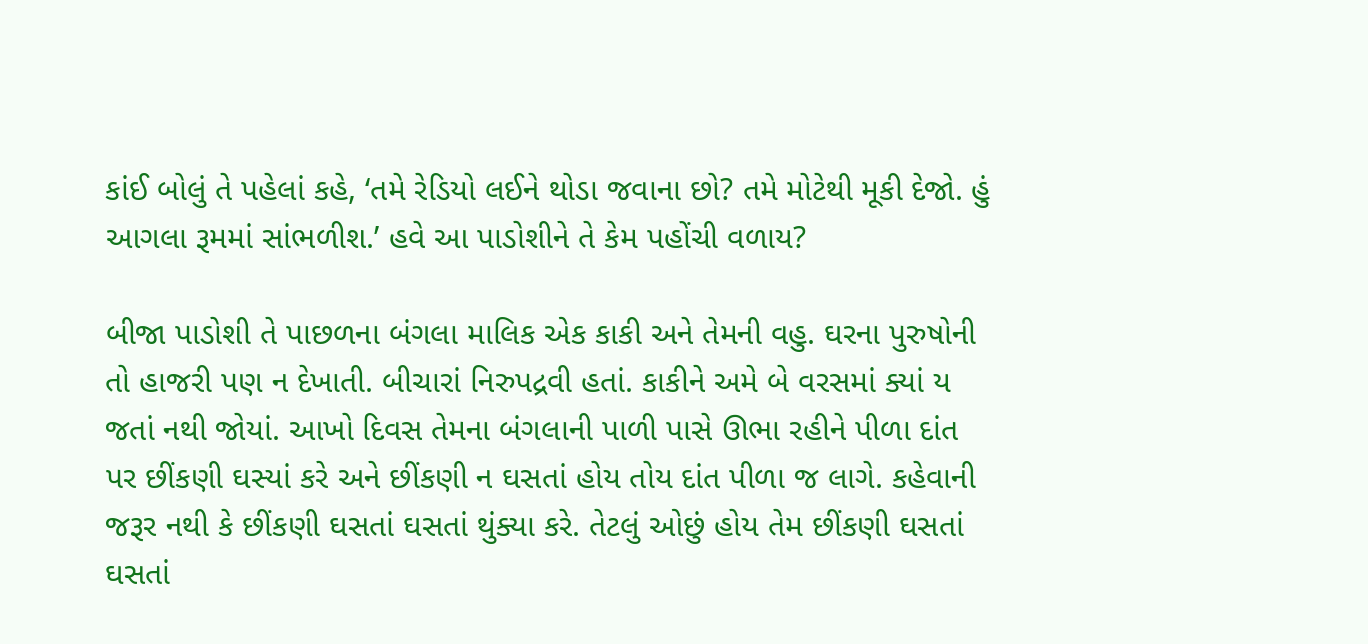કાંઈ બોલું તે પહેલાં કહે, ‘તમે રેડિયો લઈને થોડા જવાના છો? તમે મોટેથી મૂકી દેજો. હું આગલા રૂમમાં સાંભળીશ.’ હવે આ પાડોશીને તે કેમ પહોંચી વળાય?

બીજા પાડોશી તે પાછળના બંગલા માલિક એક કાકી અને તેમની વહુ. ઘરના પુરુષોની તો હાજરી પણ ન દેખાતી. બીચારાં નિરુપદ્રવી હતાં. કાકીને અમે બે વરસમાં ક્યાં ય જતાં નથી જોયાં. આખો દિવસ તેમના બંગલાની પાળી પાસે ઊભા રહીને પીળા દાંત પર છીંકણી ઘસ્યાં કરે અને છીંકણી ન ઘસતાં હોય તોય દાંત પીળા જ લાગે. કહેવાની જરૂર નથી કે છીંકણી ઘસતાં ઘસતાં થુંક્યા કરે. તેટલું ઓછું હોય તેમ છીંકણી ઘસતાં ઘસતાં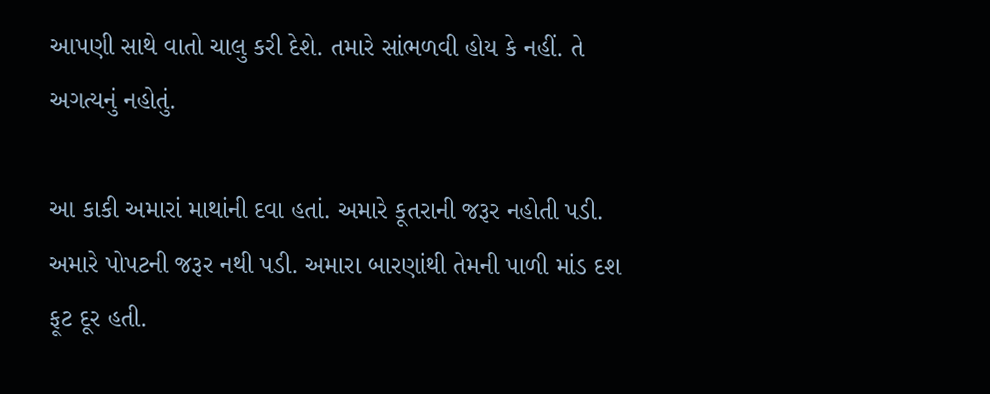આપણી સાથે વાતો ચાલુ કરી દેશે. તમારે સાંભળવી હોય કે નહીં. તે અગત્યનું નહોતું.

આ કાકી અમારાં માથાંની દવા હતાં. અમારે કૂતરાની જરૂર નહોતી પડી. અમારે પોપટની જરૂર નથી પડી. અમારા બારણાંથી તેમની પાળી માંડ દશ ફૂટ દૂર હતી.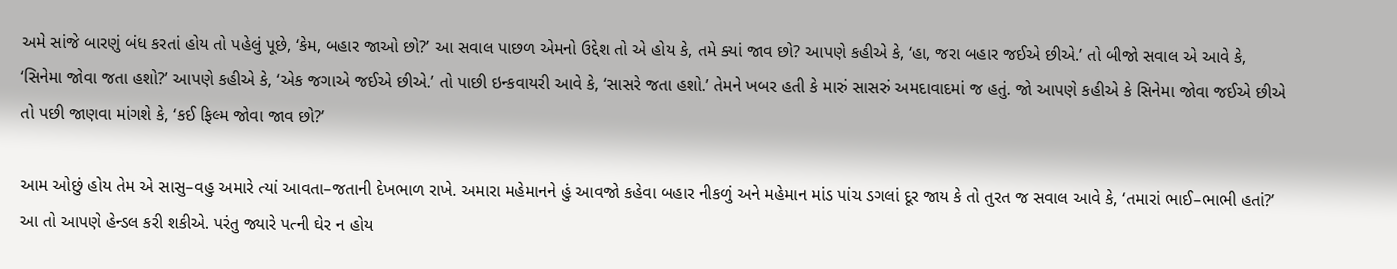અમે સાંજે બારણું બંધ કરતાં હોય તો પહેલું પૂછે, ‘કેમ, બહાર જાઓ છો?’ આ સવાલ પાછળ એમનો ઉદ્દેશ તો એ હોય કે, તમે ક્યાં જાવ છો? આપણે કહીએ કે, ‘હા, જરા બહાર જઈએ છીએ.’ તો બીજો સવાલ એ આવે કે, ‘સિનેમા જોવા જતા હશો?’ આપણે કહીએ કે, ‘એક જગાએ જઈએ છીએ.’ તો પાછી ઇન્કવાયરી આવે કે, ‘સાસરે જતા હશો.’ તેમને ખબર હતી કે મારું સાસરું અમદાવાદમાં જ હતું. જો આપણે કહીએ કે સિનેમા જોવા જઈએ છીએ તો પછી જાણવા માંગશે કે, ‘કઈ ફિલ્મ જોવા જાવ છો?’

આમ ઓછું હોય તેમ એ સાસુ–વહુ અમારે ત્યાં આવતા–જતાની દેખભાળ રાખે. અમારા મહેમાનને હું આવજો કહેવા બહાર નીકળું અને મહેમાન માંડ પાંચ ડગલાં દૂર જાય કે તો તુરત જ સવાલ આવે કે, ‘તમારાં ભાઈ–ભાભી હતાં?’ આ તો આપણે હેન્ડલ કરી શકીએ. પરંતુ જ્યારે પત્ની ઘેર ન હોય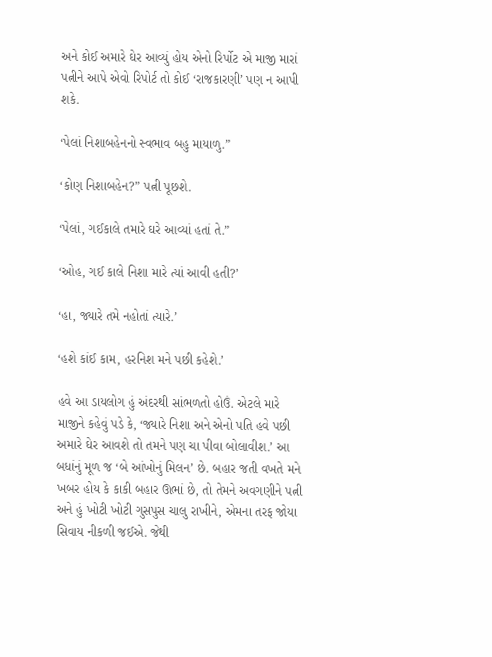અને કોઈ અમારે ઘેર આવ્યું હોય એનો રિર્પોટ એ માજી મારાં પત્નીને આપે એવો રિપોર્ટ તો કોઈ ‘રાજકારણી’ પણ ન આપી શકે.

‘પેલાં નિશાબહેનનો સ્વભાવ બહુ માયાળુ.”

‘કોણ નિશાબહેન?” પત્ની પૂછશે.

‘પેલાં, ગઈકાલે તમારે ઘરે આવ્યાં હતાં તે.”

‘ઓહ, ગઈ કાલે નિશા મારે ત્યાં આવી હતી?’

‘હા, જ્યારે તમે નહોતાં ત્યારે.’

‘હશે કાંઈ કામ, હરનિશ મને પછી કહેશે.’

હવે આ ડાયલોગ હું અંદરથી સાંભળતો હોઉં. એટલે મારે માજીને કહેવું પડે કે, ‘જ્યારે નિશા અને એનો પતિ હવે પછી અમારે ઘેર આવશે તો તમને પણ ચા પીવા બોલાવીશ.’ આ બધાંનું મૂળ જ ‘બે આંખોનું મિલન’ છે. બહાર જતી વખતે મને ખબર હોય કે કાકી બહાર ઊભાં છે, તો તેમને અવગણીને પત્ની અને હું ખોટી ખોટી ગુસપુસ ચાલુ રાખીને, એમના તરફ જોયા સિવાય નીકળી જઈએ. જેથી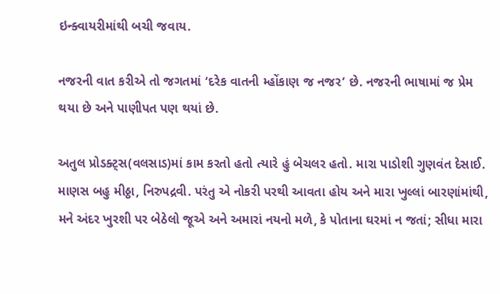ઇન્ક્વાયરીમાંથી બચી જવાય.

નજરની વાત કરીએ તો જગતમાં ‘દરેક વાતની મ્હોંકાણ જ નજર’ છે. નજરની ભાષામાં જ પ્રેમ થયા છે અને પાણીપત પણ થયાં છે.

અતુલ પ્રોડક્ટ્સ(વલસાડ)માં કામ કરતો હતો ત્યારે હું બેચલર હતો. મારા પાડોશી ગુણવંત દેસાઈ. માણસ બહુ મીઠ્ઠા, નિરુપદ્રવી. પરંતુ એ નોકરી પરથી આવતા હોય અને મારા ખુલ્લાં બારણાંમાંથી, મને અંદર ખુરશી પર બેઠેલો જૂએ અને અમારાં નયનો મળે, કે પોતાના ઘરમાં ન જતાં; સીધા મારા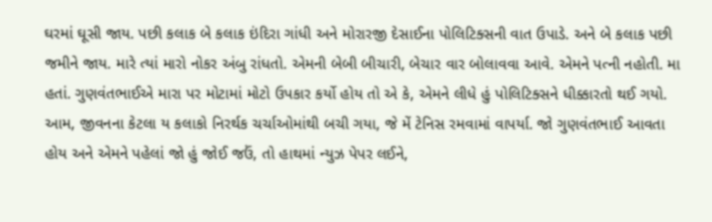ઘરમાં ઘૂસી જાય. પછી કલાક બે કલાક ઇંદિરા ગાંધી અને મોરારજી દેસાઈના પોલિટિક્સની વાત ઉપાડે. અને બે કલાક પછી જમીને જાય. મારે ત્યાં મારો નોકર અંબુ રાંધતો. એમની બેબી બીચારી, બેચાર વાર બોલાવવા આવે. એમને પત્ની નહોતી. મા હતાં. ગુણવંતભાઈએ મારા પર મોટામાં મોટો ઉપકાર કર્યો હોય તો એ કે, એમને લીધે હું પોલિટિક્સને ધીક્કારતો થઈ ગયો. આમ, જીવનના કેટલા ય કલાકો નિરર્થક ચર્ચાઓમાંથી બચી ગયા, જે મેં ટેનિસ રમવામાં વાપર્યા. જો ગુણવંતભાઈ આવતા હોય અને એમને પહેલાં જો હું જોઈ જઉં, તો હાથમાં ન્યુઝ પેપર લઈને,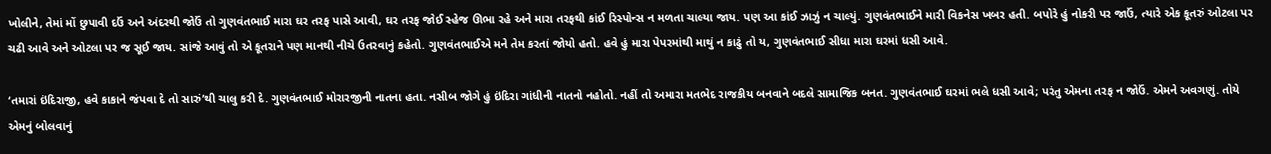ખોલીને, તેમાં મોં છુપાવી દઉં અને અંદરથી જોઉં તો ગુણવંતભાઈ મારા ઘર તરફ પાસે આવી, ઘર તરફ જોઈ સ્હેજ ઊભા રહે અને મારા તરફથી કાંઈ રિસ્પોન્સ ન મળતા ચાલ્યા જાય. પણ આ કાંઈ ઝાઝું ન ચાલ્યું. ગુણવંતભાઈને મારી વિકનેસ ખબર હતી. બપોરે હું નોકરી પર જાઉં, ત્યારે એક કૂતરું ઓટલા પર ચઢી આવે અને ઓટલા પર જ સૂઈ જાય. સાંજે આવું તો એ કૂતરાને પણ માનથી નીચે ઉતરવાનું કહેતો. ગુણવંતભાઈએ મને તેમ કરતાં જોયો હતો. હવે હું મારા પેપરમાંથી માથું ન કાઢું તો ય, ગુણવંતભાઈ સીધા મારા ઘરમાં ધસી આવે.

‘તમારાં ઇંદિરાજી, હવે કાકાને જંપવા દે તો સારું’થી ચાલુ કરી દે. ગુણવંતભાઈ મોરારજીની નાતના હતા. નસીબ જોગે હું ઇંદિરા ગાંધીની નાતનો નહોતો. નહીં તો અમારા મતભેદ રાજકીય બનવાને બદલે સામાજિક બનત. ગુણવંતભાઈ ઘરમાં ભલે ધસી આવે; પરંતુ એમના તરફ ન જોઉં. એમને અવગણું. તોયે એમનું બોલવાનું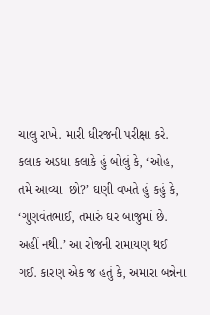ચાલુ રાખે. મારી ધીરજની પરીક્ષા કરે. કલાક અડધા કલાકે હું બોલું કે, ‘ઓહ, તમે આવ્યા  છો?’ ઘણી વખતે હું કહું કે, ‘ગુણવંતભાઈ, તમારું ઘર બાજુમાં છે. અહીં નથી.’ આ રોજની રામાયણ થઈ ગઈ. કારણ એક જ હતું કે, અમારા બન્નેના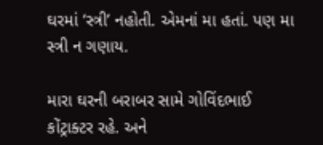ઘરમાં ‘સ્ત્રી’ નહોતી. એમનાં મા હતાં. પણ મા સ્ત્રી ન ગણાય.

મારા ઘરની બરાબર સામે ગોવિંદભાઈ કોંટ્રાક્ટર રહે. અને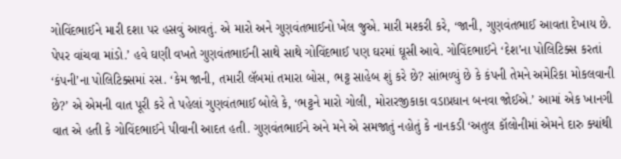ગોવિંદભાઈને મારી દશા પર હસવું આવતું. એ મારો અને ગુણવંતભાઈનો ખેલ જુએ. મારી મશ્કરી કરે, ‘જાની, ગુણવંતભાઈ આવતા દેખાય છે. પેપર વાંચવા માંડો.’ હવે ઘણી વખતે ગુણવંતભાઈની સાથે સાથે ગોવિંદભાઈ પણ ઘરમાં ઘૂસી આવે. ગોવિંદભાઈને ‘દેશ’ના પોલિટિક્સ કરતાં ‘કંપની’ના પોલિટિક્સમાં રસ. ‘કેમ જાની, તમારી લૅબમાં તમારા બોસ, ભટ્ટ સાહેબ શું કરે છે? સાંભળ્યું છે કે કંપની તેમને અમેરિકા મોકલવાની છે?’ એ એમની વાત પૂરી કરે તે પહેલાં ગુણવંતભાઈ બોલે કે, ‘ભટ્ટને મારો ગોલી, મોરારજીકાકા વડાપ્રધાન બનવા જોઈએ.’ આમાં એક ખાનગી વાત એ હતી કે ગોવિંદભાઈને પીવાની આદત હતી. ગુણવંતભાઈને અને મને એ સમજાતું નહોતું કે નાનકડી ‘અતુલ કૉલોનીમાં એમને દારુ ક્યાંથી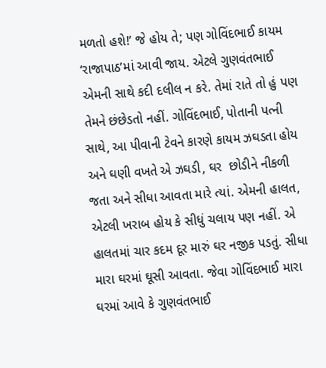મળતો હશે!’ જે હોય તે; પણ ગોવિંદભાઈ કાયમ ‘રાજાપાઠ’માં આવી જાય. એટલે ગુણવંતભાઈ એમની સાથે કદી દલીલ ન કરે. તેમાં રાતે તો હું પણ તેમને છંછેડતો નહીં. ગોવિંદભાઈ, પોતાની પત્ની સાથે, આ પીવાની ટેવને કારણે કાયમ ઝઘડતા હોય અને ઘણી વખતે એ ઝઘડી, ઘર  છોડીને નીકળી જતા અને સીધા આવતા મારે ત્યાં. એમની હાલત, એટલી ખરાબ હોય કે સીધું ચલાય પણ નહીં. એ હાલતમાં ચાર કદમ દૂર મારું ઘર નજીક પડતું. સીધા મારા ઘરમાં ઘૂસી આવતા. જેવા ગોવિંદભાઈ મારા ઘરમાં આવે કે ગુણવંતભાઈ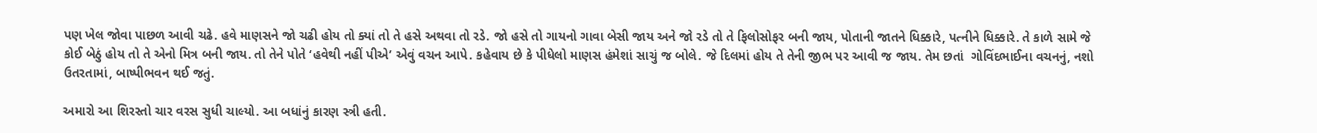પણ ખેલ જોવા પાછળ આવી ચઢે. હવે માણસને જો ચઢી હોય તો ક્યાં તો તે હસે અથવા તો રડે. જો હસે તો ગાયનો ગાવા બેસી જાય અને જો રડે તો તે ફિલોસોફર બની જાય, પોતાની જાતને ધિક્કારે, પત્નીને ધિક્કારે. તે કાળે સામે જે કોઈ બેઠું હોય તો તે એનો મિત્ર બની જાય. તો તેને પોતે ‘હવેથી નહીં પીએ’ એવું વચન આપે. કહેવાય છે કે પીધેલો માણસ હંમેશાં સાચું જ બોલે. જે દિલમાં હોય તે તેની જીભ પર આવી જ જાય. તેમ છતાં  ગોવિંદભાઈના વચનનું, નશો ઉતરતામાં, બાષ્પીભવન થઈ જતું.

અમારો આ શિરસ્તો ચાર વરસ સુધી ચાલ્યો. આ બધાંનું કારણ સ્ત્રી હતી.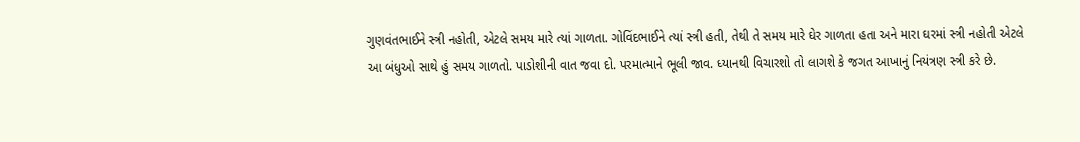ગુણવંતભાઈને સ્ત્રી નહોતી, એટલે સમય મારે ત્યાં ગાળતા. ગોવિંદભાઈને ત્યાં સ્ત્રી હતી, તેથી તે સમય મારે ઘેર ગાળતા હતા અને મારા ઘરમાં સ્ત્રી નહોતી એટલે આ બંધુઓ સાથે હું સમય ગાળતો. પાડોશીની વાત જવા દો. પરમાત્માને ભૂલી જાવ. ધ્યાનથી વિચારશો તો લાગશે કે જગત આખાનું નિયંત્રણ સ્ત્રી કરે છે.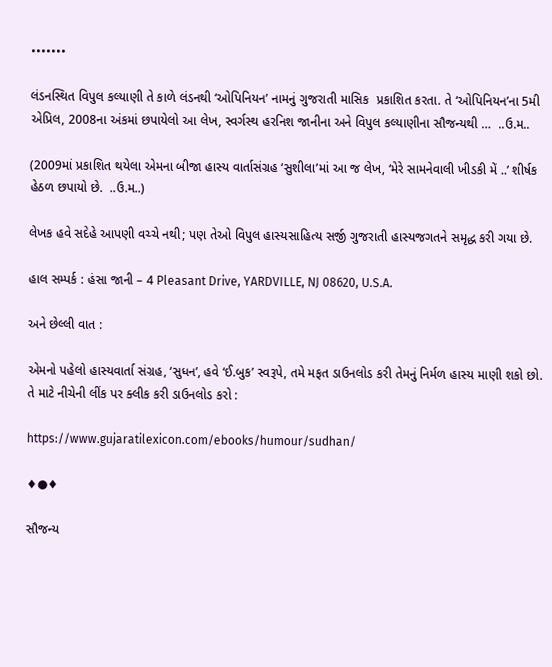•••••••

લંડનસ્થિત વિપુલ કલ્યાણી તે કાળે લંડનથી ‘ઓપિનિયન’ નામનું ગુજરાતી માસિક  પ્રકાશિત કરતા. તે ‘ઓપિનિયન’ના 5મી એપ્રિલ, 2008ના અંકમાં છપાયેલો આ લેખ, સ્વર્ગસ્થ હરનિશ જાનીના અને વિપુલ કલ્યાણીના સૌજન્યથી …  ..ઉ.મ..

(2009માં પ્રકાશિત થયેલા એમના બીજા હાસ્ય વાર્તાસંગ્રહ ‘સુશીલા’માં આ જ લેખ, ‘મેરે સામનેવાલી ખીડકી મેં ..’ શીર્ષક હેઠળ છપાયો છે.  ..ઉ.મ..)

લેખક હવે સદેહે આપણી વચ્ચે નથી; પણ તેઓ વિપુલ હાસ્યસાહિત્ય સર્જી ગુજરાતી હાસ્યજગતને સમૃદ્ધ કરી ગયા છે.

હાલ સમ્પર્ક : હંસા જાની – 4 Pleasant Drive, YARDVILLE, NJ 08620, U.S.A.

અને છેલ્લી વાત :

એમનો પહેલો હાસ્યવાર્તા સંગ્રહ, ‘સુધન’, હવે ‘ઈ.બુક’ સ્વરૂપે, તમે મફત ડાઉનલોડ કરી તેમનું નિર્મળ હાસ્ય માણી શકો છો. તે માટે નીચેની લીંક પર ક્લીક કરી ડાઉનલોડ કરો :

https://www.gujaratilexicon.com/ebooks/humour/sudhan/

♦●♦

સૌજન્ય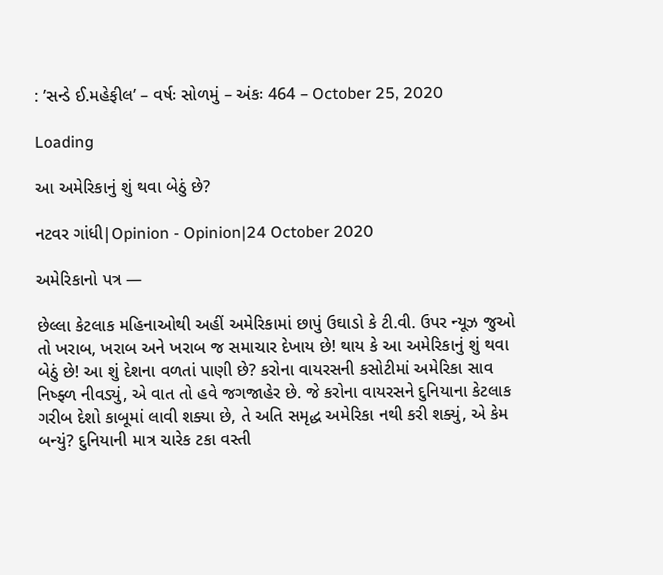: ’સન્ડે ઈ.મહેફીલ’ – વર્ષઃ સોળમું – અંકઃ 464 – October 25, 2020

Loading

આ અમેરિકાનું શું થવા બેઠું છે?

નટવર ગાંધી|Opinion - Opinion|24 October 2020

અમેરિકાનો પત્ર —

છેલ્લા કેટલાક મહિનાઓથી અહીં અમેરિકામાં છાપું ઉઘાડો કે ટી.વી. ઉપર ન્યૂઝ જુઓ તો ખરાબ, ખરાબ અને ખરાબ જ સમાચાર દેખાય છે! થાય કે આ અમેરિકાનું શું થવા બેઠું છે! આ શું દેશના વળતાં પાણી છે? કરોના વાયરસની કસોટીમાં અમેરિકા સાવ નિષ્ફ્ળ નીવડ્યું, એ વાત તો હવે જગજાહેર છે. જે કરોના વાયરસને દુનિયાના કેટલાક ગરીબ દેશો કાબૂમાં લાવી શક્યા છે, તે અતિ સમૃદ્ધ અમેરિકા નથી કરી શક્યું, એ કેમ બન્યું? દુનિયાની માત્ર ચારેક ટકા વસ્તી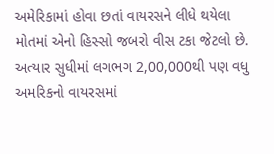અમેરિકામાં હોવા છતાં વાયરસને લીધે થયેલા મોતમાં એનો હિસ્સો જબરો વીસ ટકા જેટલો છે. અત્યાર સુધીમાં લગભગ 2,00,000થી પણ વધુ અમરિકનો વાયરસમાં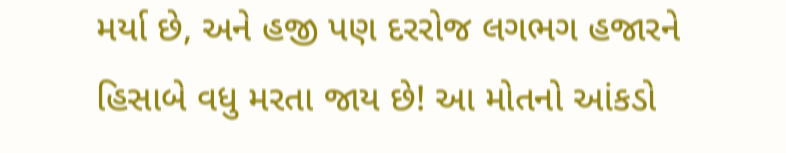મર્યા છે, અને હજી પણ દરરોજ લગભગ હજારને હિસાબે વધુ મરતા જાય છે! આ મોતનો આંકડો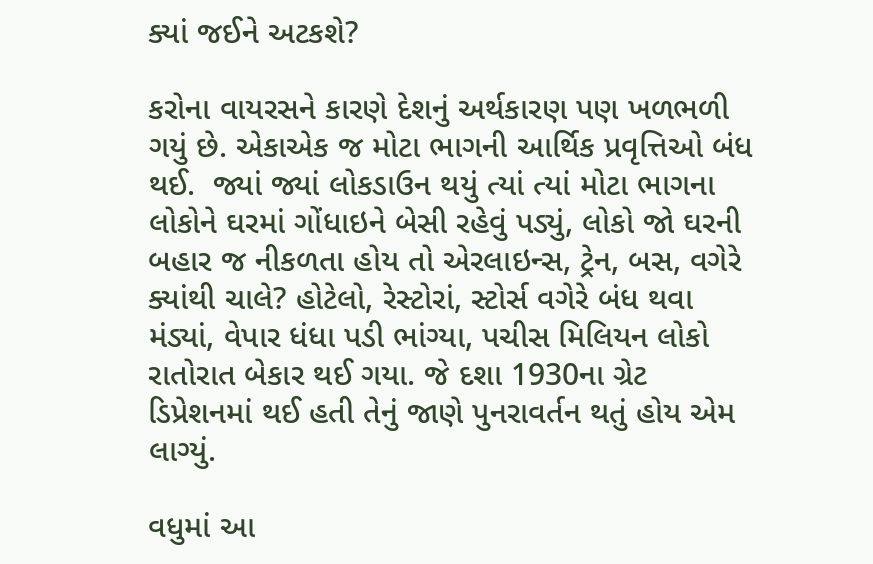ક્યાં જઈને અટકશે?

કરોના વાયરસને કારણે દેશનું અર્થકારણ પણ ખળભળી ગયું છે. એકાએક જ મોટા ભાગની આર્થિક પ્રવૃત્તિઓ બંધ થઈ.  જ્યાં જ્યાં લોકડાઉન થયું ત્યાં ત્યાં મોટા ભાગના લોકોને ઘરમાં ગોંધાઇને બેસી રહેવું પડ્યું, લોકો જો ઘરની બહાર જ નીકળતા હોય તો એરલાઇન્સ, ટ્રેન, બસ, વગેરે ક્યાંથી ચાલે? હોટેલો, રેસ્ટોરાં, સ્ટોર્સ વગેરે બંધ થવા મંડ્યાં, વેપાર ધંધા પડી ભાંગ્યા, પચીસ મિલિયન લોકો રાતોરાત બેકાર થઈ ગયા. જે દશા 1930ના ગ્રેટ ડિપ્રેશનમાં થઈ હતી તેનું જાણે પુનરાવર્તન થતું હોય એમ લાગ્યું.

વધુમાં આ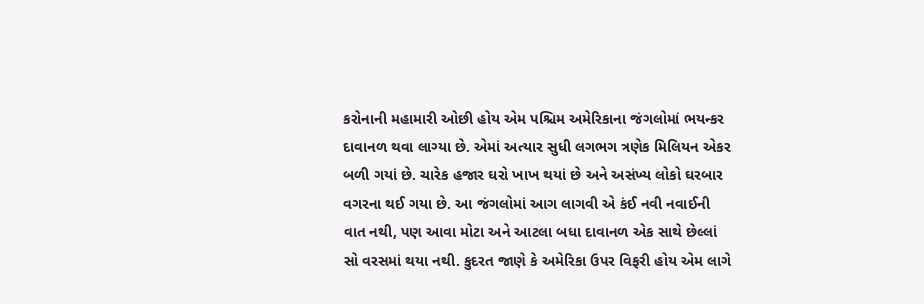કરોનાની મહામારી ઓછી હોય એમ પશ્ચિમ અમેરિકાના જંગલોમાં ભયન્કર દાવાનળ થવા લાગ્યા છે. એમાં અત્યાર સુધી લગભગ ત્રણેક મિલિયન એકર બળી ગયાં છે. ચારેક હજાર ઘરો ખાખ થયાં છે અને અસંખ્ય લોકો ઘરબાર વગરના થઈ ગયા છે. આ જંગલોમાં આગ લાગવી એ કંઈ નવી નવાઈની વાત નથી, પણ આવા મોટા અને આટલા બધા દાવાનળ એક સાથે છેલ્લાં સો વરસમાં થયા નથી. કુદરત જાણે કે અમેરિકા ઉપર વિફરી હોય એમ લાગે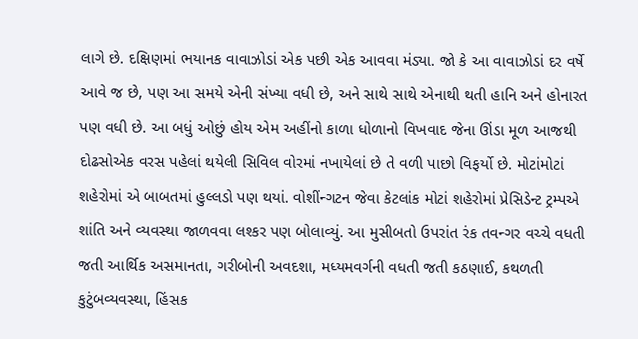લાગે છે. દક્ષિણમાં ભયાનક વાવાઝોડાં એક પછી એક આવવા મંડ્યા. જો કે આ વાવાઝોડાં દર વર્ષે આવે જ છે, પણ આ સમયે એની સંખ્યા વધી છે, અને સાથે સાથે એનાથી થતી હાનિ અને હોનારત પણ વધી છે. આ બધું ઓછું હોય એમ અહીંનો કાળા ધોળાનો વિખવાદ જેના ઊંડા મૂળ આજથી દોઢસોએક વરસ પહેલાં થયેલી સિવિલ વોરમાં નખાયેલાં છે તે વળી પાછો વિફર્યો છે. મોટાંમોટાં શહેરોમાં એ બાબતમાં હુલ્લડો પણ થયાં. વોશીંન્ગટન જેવા કેટલાંક મોટાં શહેરોમાં પ્રેસિડેન્ટ ટ્રમ્પએ શાંતિ અને વ્યવસ્થા જાળવવા લશ્કર પણ બોલાવ્યું. આ મુસીબતો ઉપરાંત રંક તવન્ગર વચ્ચે વધતી જતી આર્થિક અસમાનતા, ગરીબોની અવદશા, મધ્યમવર્ગની વધતી જતી કઠણાઈ, કથળતી કુટુંબવ્યવસ્થા, હિંસક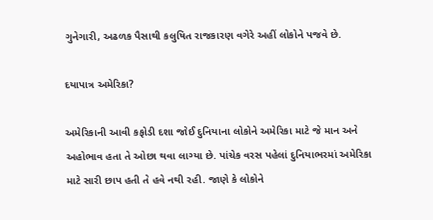ગુનેગારી, અઢળક પૈસાથી કલુષિત રાજકારણ વગેરે અહીં લોકોને પજવે છે.

દયાપાત્ર અમેરિકા?

અમેરિકાની આવી કફોડી દશા જોઈ દુનિયાના લોકોને અમેરિકા માટે જે માન અને અહોભાવ હતા તે ઓછા થવા લાગ્યા છે. પાંચેક વરસ પહેલાં દુનિયાભરમાં અમેરિકા માટે સારી છાપ હતી તે હવે નથી રહી. જાણે કે લોકોને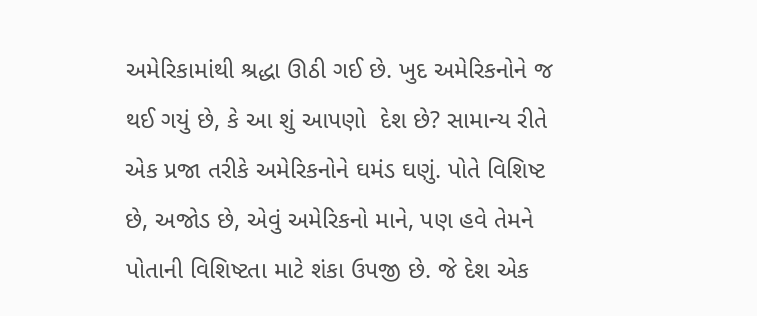અમેરિકામાંથી શ્રદ્ધા ઊઠી ગઈ છે. ખુદ અમેરિકનોને જ થઈ ગયું છે, કે આ શું આપણો  દેશ છે? સામાન્ય રીતે એક પ્રજા તરીકે અમેરિકનોને ઘમંડ ઘણું. પોતે વિશિષ્ટ છે, અજોડ છે, એવું અમેરિકનો માને, પણ હવે તેમને પોતાની વિશિષ્ટતા માટે શંકા ઉપજી છે. જે દેશ એક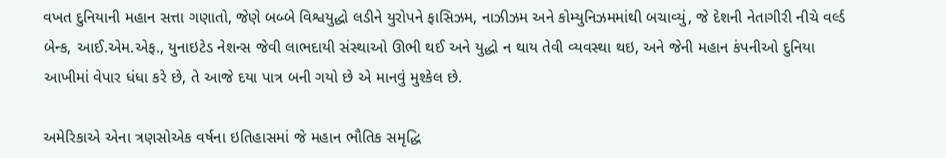વખત દુનિયાની મહાન સત્તા ગણાતો, જેણે બબ્બે વિશ્વયુદ્ધો લડીને યુરોપને ફાસિઝમ, નાઝીઝમ અને કોમ્યુનિઝમમાંથી બચાવ્યું, જે દેશની નેતાગીરી નીચે વર્લ્ડ બેન્ક, આઈ.એમ.એફ., યુનાઇટેડ નેશન્સ જેવી લાભદાયી સંસ્થાઓ ઊભી થઈ અને યુદ્ધો ન થાય તેવી વ્યવસ્થા થઇ, અને જેની મહાન કંપનીઓ દુનિયા આખીમાં વેપાર ધંધા કરે છે, તે આજે દયા પાત્ર બની ગયો છે એ માનવું મુશ્કેલ છે.

અમેરિકાએ એના ત્રણસોએક વર્ષના ઇતિહાસમાં જે મહાન ભૌતિક સમૃદ્ધિ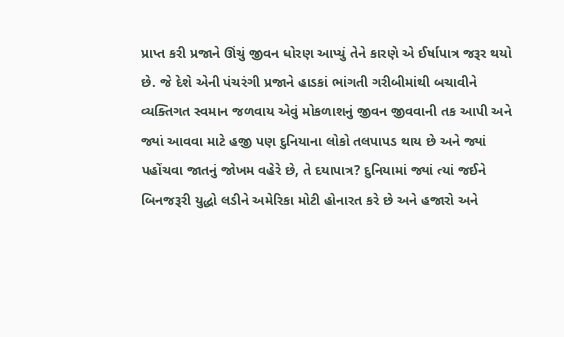પ્રાપ્ત કરી પ્રજાને ઊંચું જીવન ધોરણ આપ્યું તેને કારણે એ ઈર્ષાપાત્ર જરૂર થયો છે. જે દેશે એની પંચરંગી પ્રજાને હાડકાં ભાંગતી ગરીબીમાંથી બચાવીને વ્યક્તિગત સ્વમાન જળવાય એવું મોકળાશનું જીવન જીવવાની તક આપી અને જ્યાં આવવા માટે હજી પણ દુનિયાના લોકો તલપાપડ થાય છે અને જ્યાં પહોંચવા જાતનું જોખમ વહેરે છે, તે દયાપાત્ર? દુનિયામાં જ્યાં ત્યાં જઈને બિનજરૂરી યુદ્ધો લડીને અમેરિકા મોટી હોનારત કરે છે અને હજારો અને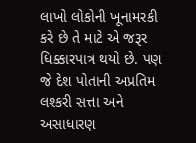લાખો લોકોની ખૂનામરકી કરે છે તે માટે એ જરૂર ધિક્કારપાત્ર થયો છે. પણ જે દેશ પોતાની અપ્રતિમ લશ્કરી સત્તા અને અસાધારણ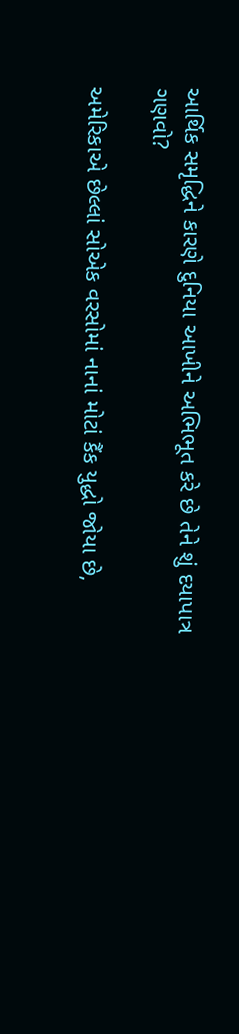આર્થિક સમૃદ્ધિને કારણે દુનિયા આખીને અભિભૂત કરે છે તેને શું દયાપાત્ર ગણવો?

અમેરિકાએ છેલ્લાં સોએક વરસોમાં નાનાં મોટાં કૈંક યુદ્ધો જોયા છે,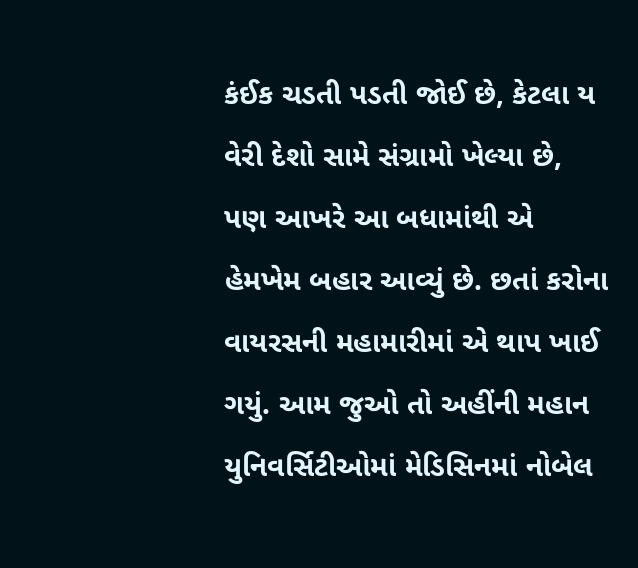કંઈક ચડતી પડતી જોઈ છે, કેટલા ય વેરી દેશો સામે સંગ્રામો ખેલ્યા છે, પણ આખરે આ બધામાંથી એ હેમખેમ બહાર આવ્યું છે. છતાં કરોના વાયરસની મહામારીમાં એ થાપ ખાઈ ગયું. આમ જુઓ તો અહીંની મહાન યુનિવર્સિટીઓમાં મેડિસિનમાં નોબેલ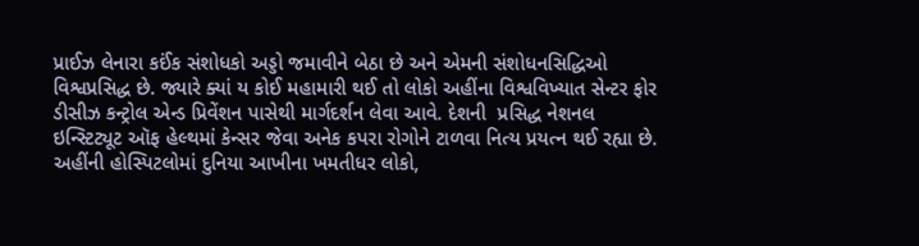પ્રાઈઝ લેનારા કઈંક સંશોધકો અડ્ડો જમાવીને બેઠા છે અને એમની સંશોધનસિદ્ધિઓ વિશ્વપ્રસિદ્ધ છે. જ્યારે ક્યાં ય કોઈ મહામારી થઈ તો લોકો અહીંના વિશ્વવિખ્યાત સેન્ટર ફોર ડીસીઝ કન્ટ્રોલ એન્ડ પ્રિવેંશન પાસેથી માર્ગદર્શન લેવા આવે. દેશની  પ્રસિદ્ધ નેશનલ ઇન્સ્ટિટ્યૂટ ઑફ હેલ્થમાં કેન્સર જેવા અનેક કપરા રોગોને ટાળવા નિત્ય પ્રયત્ન થઈ રહ્યા છે. અહીંની હોસ્પિટલોમાં દુનિયા આખીના ખમતીધર લોકો,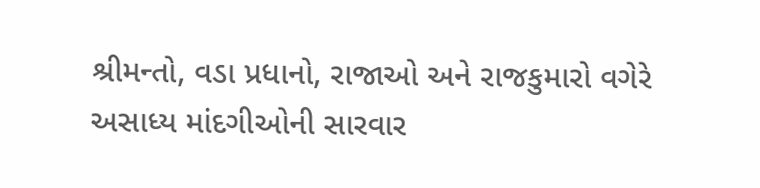શ્રીમન્તો, વડા પ્રધાનો, રાજાઓ અને રાજકુમારો વગેરે અસાધ્ય માંદગીઓની સારવાર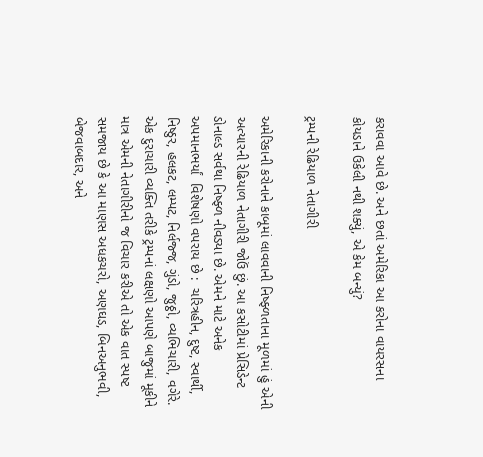કરાવવા આવે છે. અને છતાં અમેરિકા આ કરોના વાયરસના કોયડાને ઉકેલી નથી શક્યું, એ કેમ બન્યું?

ટ્રમ્પની રેઢિયાળ નેતાગીરી

અમેરિકાની કરોનાને કાબૂમાં લાવવાની નિષ્ફ્ળતાના મૂળમાં હું એની અત્યારની રેઢિયાળ નેતાગીરી જોઉં છું. આ કસોટીમાં પ્રેસિડેન્ટ ડોનાલ્ડ સર્વથા નિષ્ફ્ળ નીવડ્યા છે. એમને માટે અનેક અપમાનભર્યાં  વિશેષણો વપરાય છે :  ચરિત્રહીન, દુષ્ટ, સ્વાર્થી, નિષ્ઠુર, હલકટ, લમ્પટ, નિર્લજ્જ, ગુંડો, જુઠ્ઠો, વ્યભિચારી, વગેરે. એક દુરાચારી વ્યક્તિ તરીકે ટ્રમ્પનાં લક્ષણો આપણે બાજુમાં મૂકીને માત્ર એમની નેતાગીરીનો જ વિચાર કરીએ તો એક વાત સ્પષ્ટ સમજાય છે કે આ માણસ અધકચરો, અણઘડ, બિનઅનુભવી, બેજવાબદાર, અને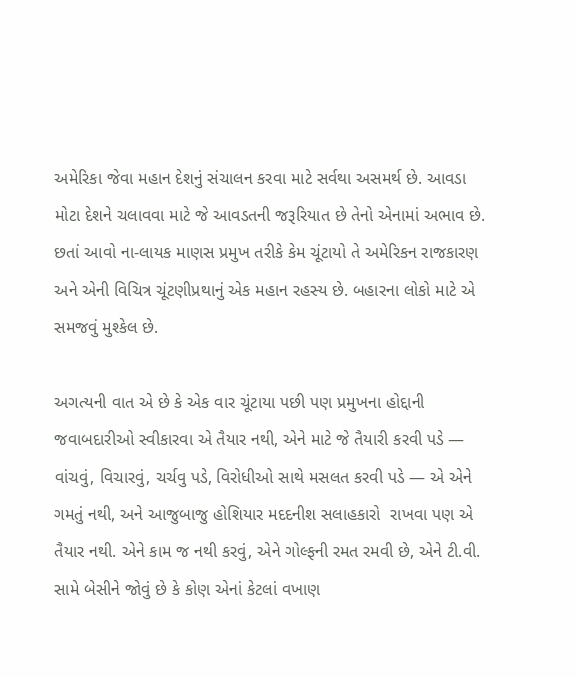અમેરિકા જેવા મહાન દેશનું સંચાલન કરવા માટે સર્વથા અસમર્થ છે. આવડા મોટા દેશને ચલાવવા માટે જે આવડતની જરૂરિયાત છે તેનો એનામાં અભાવ છે. છતાં આવો ના-લાયક માણસ પ્રમુખ તરીકે કેમ ચૂંટાયો તે અમેરિકન રાજકારણ અને એની વિચિત્ર ચૂંટણીપ્રથાનું એક મહાન રહસ્ય છે. બહારના લોકો માટે એ સમજવું મુશ્કેલ છે.

અગત્યની વાત એ છે કે એક વાર ચૂંટાયા પછી પણ પ્રમુખના હોદ્દાની જવાબદારીઓ સ્વીકારવા એ તૈયાર નથી, એને માટે જે તૈયારી કરવી પડે — વાંચવું, વિચારવું, ચર્ચવુ પડે, વિરોધીઓ સાથે મસલત કરવી પડે — એ એને ગમતું નથી, અને આજુબાજુ હોશિયાર મદદનીશ સલાહકારો  રાખવા પણ એ તૈયાર નથી. એને કામ જ નથી કરવું, એને ગોલ્ફની રમત રમવી છે, એને ટી.વી. સામે બેસીને જોવું છે કે કોણ એનાં કેટલાં વખાણ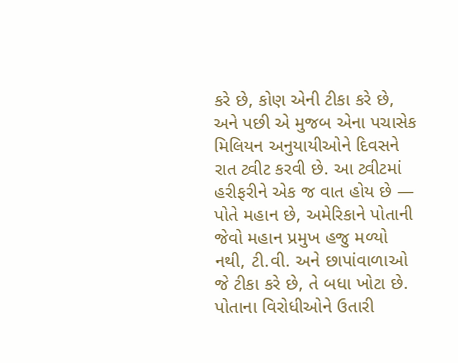કરે છે, કોણ એની ટીકા કરે છે, અને પછી એ મુજબ એના પચાસેક મિલિયન અનુયાયીઓને દિવસને રાત ટ્વીટ કરવી છે. આ ટ્વીટમાં હરીફરીને એક જ વાત હોય છે — પોતે મહાન છે, અમેરિકાને પોતાની જેવો મહાન પ્રમુખ હજુ મળ્યો નથી, ટી.વી. અને છાપાંવાળાઓ જે ટીકા કરે છે, તે બધા ખોટા છે. પોતાના વિરોધીઓને ઉતારી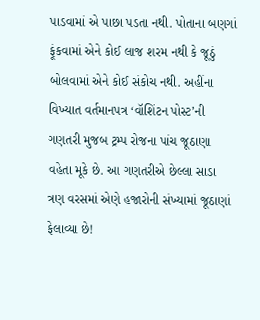પાડવામાં એ પાછા પડતા નથી. પોતાના બણગાં ફૂંકવામાં એને કોઈ લાજ શરમ નથી કે જૂઠું બોલવામાં એને કોઈ સંકોચ નથી. અહીંના વિખ્યાત વર્તમાનપત્ર ‘વૉશિંટન પોસ્ટ’ની ગણતરી મુજબ ટ્રમ્પ રોજના પાંચ જૂઠાણા વહેતા મૂકે છે. આ ગણતરીએ છેલ્લા સાડા ત્રણ વરસમાં એણે હજારોની સંખ્યામાં જૂઠાણાં ફેલાવ્યા છે!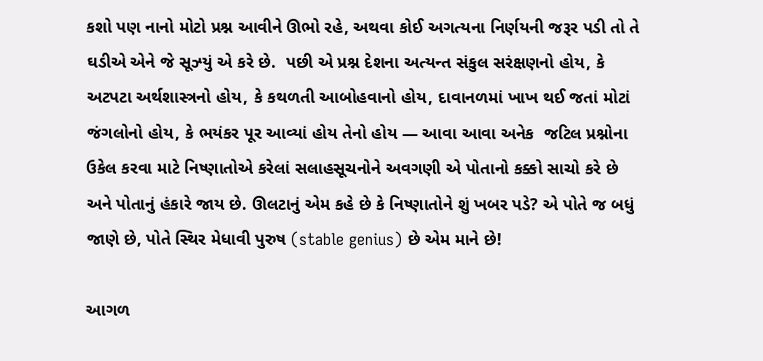કશો પણ નાનો મોટો પ્રશ્ન આવીને ઊભો રહે, અથવા કોઈ અગત્યના નિર્ણયની જરૂર પડી તો તે ઘડીએ એને જે સૂઝ્યું એ કરે છે.  પછી એ પ્રશ્ન દેશના અત્યન્ત સંકુલ સરંક્ષણનો હોય, કે અટપટા અર્થશાસ્ત્રનો હોય, કે કથળતી આબોહવાનો હોય, દાવાનળમાં ખાખ થઈ જતાં મોટાં જંગલોનો હોય, કે ભયંકર પૂર આવ્યાં હોય તેનો હોય — આવા આવા અનેક  જટિલ પ્રશ્નોના ઉકેલ કરવા માટે નિષ્ણાતોએ કરેલાં સલાહસૂચનોને અવગણી એ પોતાનો કક્કો સાચો કરે છે અને પોતાનું હંકારે જાય છે. ઊલટાનું એમ કહે છે કે નિષ્ણાતોને શું ખબર પડે? એ પોતે જ બધું જાણે છે, પોતે સ્થિર મેધાવી પુરુષ (stable genius) છે એમ માને છે!

આગળ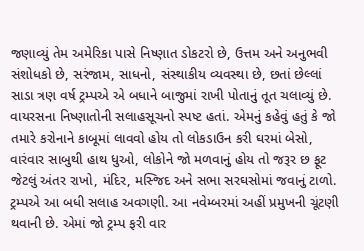જણાવ્યું તેમ અમેરિકા પાસે નિષ્ણાત ડોકટરો છે, ઉત્તમ અને અનુભવી સંશોધકો છે, સરંજામ, સાધનો, સંસ્થાકીય વ્યવસ્થા છે, છતાં છેલ્લાં સાડા ત્રણ વર્ષ ટ્રમ્પએ એ બધાને બાજુમાં રાખી પોતાનું તૂત ચલાવ્યું છે. વાયરસના નિષ્ણાતોની સલાહસૂચનો સ્પષ્ટ હતાં. એમનું કહેવું હતું કે જો તમારે કરોનાને કાબૂમાં લાવવો હોય તો લોકડાઉન કરી ઘરમાં બેસો, વારંવાર સાબુથી હાથ ધુઓ, લોકોને જો મળવાનું હોય તો જરૂર છ ફૂટ જેટલું અંતર રાખો, મંદિર, મસ્જિદ અને સભા સરઘસોમાં જવાનું ટાળો. ટ્રમ્પએ આ બધી સલાહ અવગણી. આ નવેમ્બરમાં અહીં પ્રમુખની ચૂંટણી થવાની છે. એમાં જો ટ્રમ્પ ફરી વાર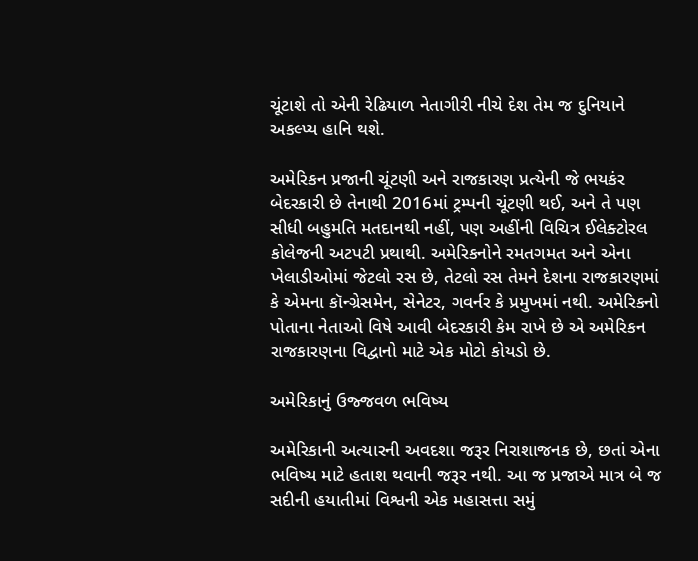ચૂંટાશે તો એની રેઢિયાળ નેતાગીરી નીચે દેશ તેમ જ દુનિયાને અકલ્પ્ય હાનિ થશે.

અમેરિકન પ્રજાની ચૂંટણી અને રાજકારણ પ્રત્યેની જે ભયકંર બેદરકારી છે તેનાથી 2016માં ટ્રમ્પની ચૂંટણી થઈ, અને તે પણ સીધી બહુમતિ મતદાનથી નહીં, પણ અહીંની વિચિત્ર ઈલેક્ટોરલ કોલેજની અટપટી પ્રથાથી. અમેરિકનોને રમતગમત અને એના ખેલાડીઓમાં જેટલો રસ છે, તેટલો રસ તેમને દેશના રાજકારણમાં કે એમના કૉન્ગ્રેસમેન, સેનેટર, ગવર્નર કે પ્રમુખમાં નથી. અમેરિકનો પોતાના નેતાઓ વિષે આવી બેદરકારી કેમ રાખે છે એ અમેરિકન રાજકારણના વિદ્વાનો માટે એક મોટો કોયડો છે.

અમેરિકાનું ઉજ્જવળ ભવિષ્ય

અમેરિકાની અત્યારની અવદશા જરૂર નિરાશાજનક છે, છતાં એના ભવિષ્ય માટે હતાશ થવાની જરૂર નથી. આ જ પ્રજાએ માત્ર બે જ સદીની હયાતીમાં વિશ્વની એક મહાસત્તા સમું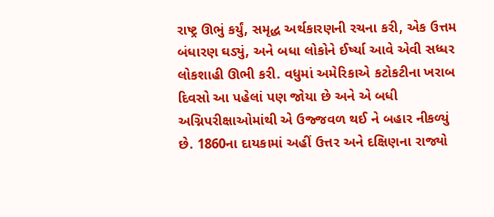રાષ્ટ્ર ઊભું કર્યું, સમૃદ્ધ અર્થકારણની રચના કરી, એક ઉત્તમ બંધારણ ઘડ્યું, અને બધા લોકોને ઈર્ષ્યા આવે એવી સધ્ધર લોકશાહી ઊભી કરી. વધુમાં અમેરિકાએ કટોકટીના ખરાબ દિવસો આ પહેલાં પણ જોયા છે અને એ બધી અગ્નિપરીક્ષાઓમાંથી એ ઉજ્જવળ થઈ ને બહાર નીકળ્યું છે. 1860ના દાયકામાં અહીં ઉત્તર અને દક્ષિણના રાજ્યો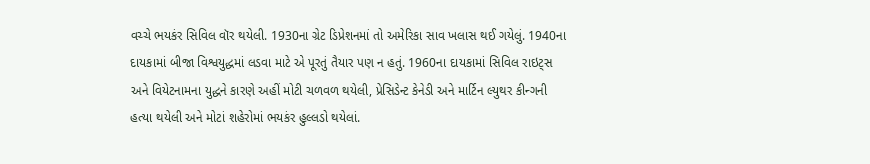વચ્ચે ભયકંર સિવિલ વૉર થયેલી. 1930ના ગ્રેટ ડિપ્રેશનમાં તો અમેરિકા સાવ ખલાસ થઈ ગયેલું. 1940ના દાયકામાં બીજા વિશ્વયુદ્ધમાં લડવા માટે એ પૂરતું તૈયાર પણ ન હતું. 1960ના દાયકામાં સિવિલ રાઇટ્સ અને વિયેટનામના યુદ્ધને કારણે અહીં મોટી ચળવળ થયેલી, પ્રેસિડેન્ટ કેનેડી અને માર્ટિન લ્યુથર કીન્ગની હત્યા થયેલી અને મોટાં શહેરોમાં ભયકંર હુલ્લડો થયેલાં.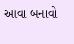આવા બનાવો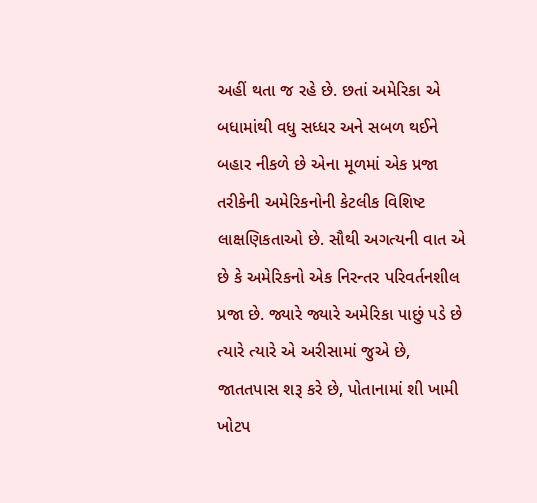અહીં થતા જ રહે છે. છતાં અમેરિકા એ બધામાંથી વધુ સધ્ધર અને સબળ થઈને બહાર નીકળે છે એના મૂળમાં એક પ્રજા તરીકેની અમેરિકનોની કેટલીક વિશિષ્ટ લાક્ષણિકતાઓ છે. સૌથી અગત્યની વાત એ છે કે અમેરિકનો એક નિરન્તર પરિવર્તનશીલ પ્રજા છે. જ્યારે જ્યારે અમેરિકા પાછું પડે છે ત્યારે ત્યારે એ અરીસામાં જુએ છે, જાતતપાસ શરૂ કરે છે, પોતાનામાં શી ખામી ખોટપ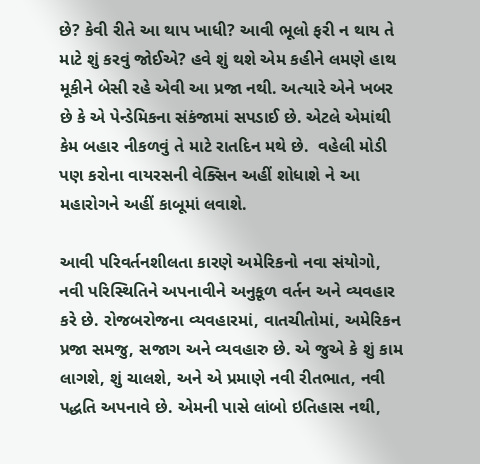છે? કેવી રીતે આ થાપ ખાધી? આવી ભૂલો ફરી ન થાય તે માટે શું કરવું જોઈએ? હવે શું થશે એમ કહીને લમણે હાથ મૂકીને બેસી રહે એવી આ પ્રજા નથી. અત્યારે એને ખબર છે કે એ પેન્ડેમિકના સંકંજામાં સપડાઈ છે. એટલે એમાંથી કેમ બહાર નીકળવું તે માટે રાતદિન મથે છે.  વહેલી મોડી પણ કરોના વાયરસની વેક્સિન અહીં શોધાશે ને આ મહારોગને અહીં કાબૂમાં લવાશે.

આવી પરિવર્તનશીલતા કારણે અમેરિકનો નવા સંયોગો, નવી પરિસ્થિતિને અપનાવીને અનુકૂળ વર્તન અને વ્યવહાર કરે છે. રોજબરોજના વ્યવહારમાં, વાતચીતોમાં, અમેરિકન પ્રજા સમજુ, સજાગ અને વ્યવહારુ છે. એ જુએ કે શું કામ લાગશે, શું ચાલશે, અને એ પ્રમાણે નવી રીતભાત, નવી પદ્ધતિ અપનાવે છે. એમની પાસે લાંબો ઇતિહાસ નથી,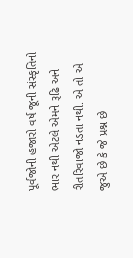પૂર્વજોની હજારો વર્ષ જૂની સંસ્કૃતિનો ભાર નથી એટલે એમને રૂઢિ અને રીતરિવાજો નડતા નથી. એ તો એ જુએ છે કે જે પ્રશ્ન છે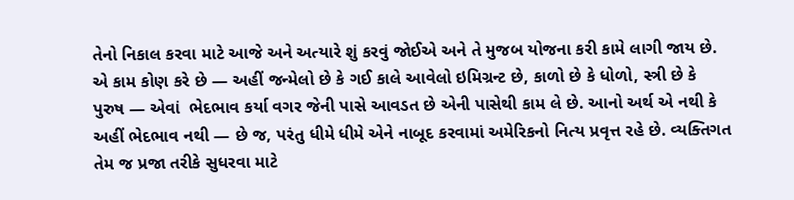તેનો નિકાલ કરવા માટે આજે અને અત્યારે શું કરવું જોઈએ અને તે મુજબ યોજના કરી કામે લાગી જાય છે. એ કામ કોણ કરે છે — અહીં જન્મેલો છે કે ગઈ કાલે આવેલો ઇમિગ્રન્ટ છે, કાળો છે કે ધોળો, સ્ત્રી છે કે પુરુષ — એવાં  ભેદભાવ કર્યા વગર જેની પાસે આવડત છે એની પાસેથી કામ લે છે. આનો અર્થ એ નથી કે અહીં ભેદભાવ નથી — છે જ, પરંતુ ધીમે ધીમે એને નાબૂદ કરવામાં અમેરિકનો નિત્ય પ્રવૃત્ત રહે છે. વ્યક્તિગત તેમ જ પ્રજા તરીકે સુધરવા માટે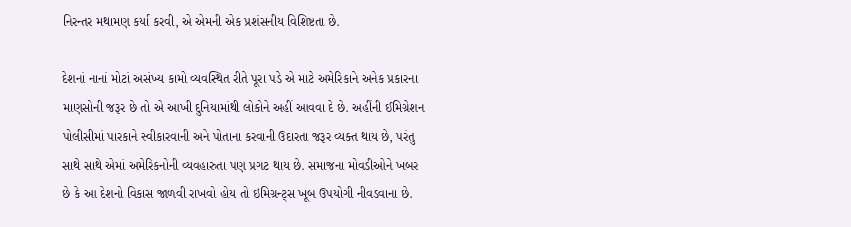નિરન્તર મથામણ કર્યા કરવી, એ એમની એક પ્રશંસનીય વિશિષ્ટતા છે.

દેશનાં નાનાં મોટાં અસંખ્ય કામો વ્યવસ્થિત રીતે પૂરા પડે એ માટે અમેરિકાને અનેક પ્રકારના માણસોની જરૂર છે તો એ આખી દુનિયામાંથી લોકોને અહીં આવવા દે છે. અહીંની ઈમિગ્રેશન પોલીસીમાં પારકાને સ્વીકારવાની અને પોતાના કરવાની ઉદારતા જરૂર વ્યક્ત થાય છે, પરંતુ સાથે સાથે એમાં અમેરિકનોની વ્યવહારુતા પણ પ્રગટ થાય છે. સમાજના મોવડીઓને ખબર છે કે આ દેશનો વિકાસ જાળવી રાખવો હોય તો ઇમિગ્રન્ટ્સ ખૂબ ઉપયોગી નીવડવાના છે.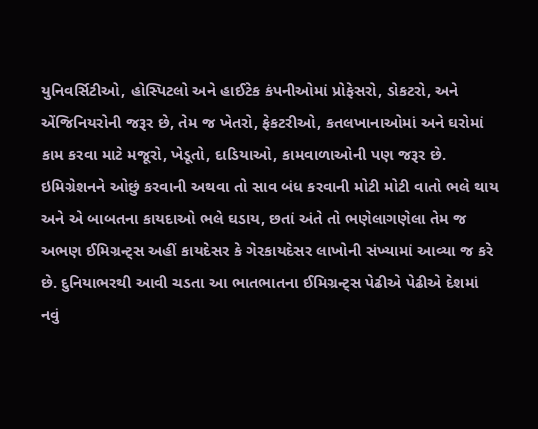યુનિવર્સિટીઓ, હોસ્પિટલો અને હાઈટેક કંપનીઓમાં પ્રોફેસરો, ડોકટરો, અને એંજિનિયરોની જરૂર છે, તેમ જ ખેતરો, ફેકટરીઓ, કતલખાનાઓમાં અને ઘરોમાં કામ કરવા માટે મજૂરો, ખેડૂતો, દાડિયાઓ, કામવાળાઓની પણ જરૂર છે. ઇમિગ્રેશનને ઓછું કરવાની અથવા તો સાવ બંધ કરવાની મોટી મોટી વાતો ભલે થાય અને એ બાબતના કાયદાઓ ભલે ઘડાય, છતાં અંતે તો ભણેલાગણેલા તેમ જ અભણ ઈમિગ્રન્ટ્સ અહીં કાયદેસર કે ગેરકાયદેસર લાખોની સંખ્યામાં આવ્યા જ કરે છે. દુનિયાભરથી આવી ચડતા આ ભાતભાતના ઈમિગ્રન્ટ્સ પેઢીએ પેઢીએ દેશમાં નવું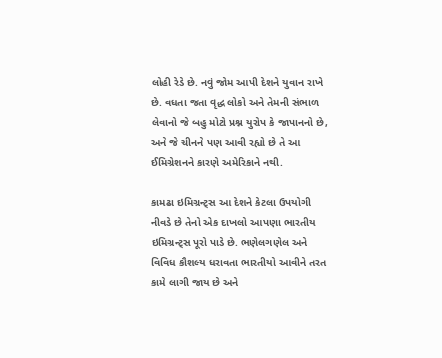લોહી રેડે છે. નવું જોમ આપી દેશને યુવાન રાખે છે. વધતા જતા વૃદ્ધ લોકો અને તેમની સંભાળ લેવાનો જે બહુ મોટો પ્રશ્ન યુરોપ કે જાપાનનો છે, અને જે ચીનને પણ આવી રહ્યો છે તે આ ઈમિગ્રેશનને કારણે અમેરિકાને નથી.

કામઢા ઇમિગ્રન્ટ્સ આ દેશને કેટલા ઉપયોગી નીવડે છે તેનો એક દાખલો આપણા ભારતીય ઇમિગ્રન્ટ્સ પૂરો પાડે છે. ભણેલગણેલ અને વિવિધ કૌશલ્ય ધરાવતા ભારતીયો આવીને તરત કામે લાગી જાય છે અને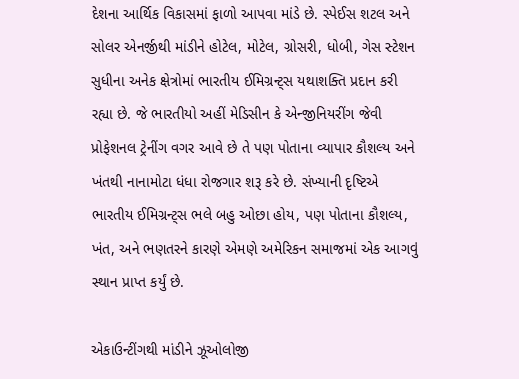દેશના આર્થિક વિકાસમાં ફાળો આપવા માંડે છે. સ્પેઈસ શટલ અને સોલર એનર્જીથી માંડીને હોટેલ, મોટેલ, ગ્રોસરી, ધોબી, ગેસ સ્ટેશન સુધીના અનેક ક્ષેત્રોમાં ભારતીય ઈમિગ્રન્ટ્સ યથાશક્તિ પ્રદાન કરી રહ્યા છે. જે ભારતીયો અહીં મેડિસીન કે એન્જીનિયરીંગ જેવી પ્રોફેશનલ ટ્રેનીંગ વગર આવે છે તે પણ પોતાના વ્યાપાર કૌશલ્ય અને ખંતથી નાનામોટા ધંધા રોજગાર શરૂ કરે છે. સંખ્યાની દૃષ્ટિએ ભારતીય ઈમિગ્રન્ટ્સ ભલે બહુ ઓછા હોય, પણ પોતાના કૌશલ્ય, ખંત, અને ભણતરને કારણે એમણે અમેરિકન સમાજમાં એક આગવું સ્થાન પ્રાપ્ત કર્યું છે.

એકાઉન્ટીંગથી માંડીને ઝૂઓલોજી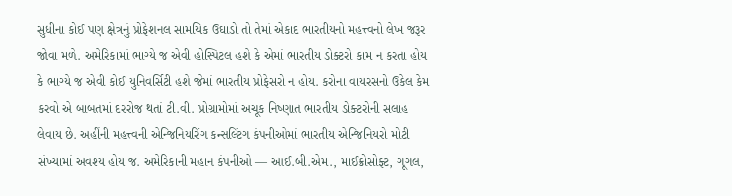સુધીના કોઈ પણ ક્ષેત્રનું પ્રોફેશનલ સામયિક ઉઘાડો તો તેમાં એકાદ ભારતીયનો મહત્ત્વનો લેખ જરૂર જોવા મળે. અમેરિકામાં ભાગ્યે જ એવી હોસ્પિટલ હશે કે એમાં ભારતીય ડોક્ટરો કામ ન કરતા હોય કે ભાગ્યે જ એવી કોઈ યુનિવર્સિટી હશે જેમાં ભારતીય પ્રોફેસરો ન હોય. કરોના વાયરસનો ઉકેલ કેમ કરવો એ બાબતમાં દરરોજ થતાં ટી.વી. પ્રોગ્રામોમાં અચૂક નિષ્ણાત ભારતીય ડોક્ટરોની સલાહ લેવાય છે. અહીંની મહત્ત્વની એન્જિનિયરિંગ કન્સલ્ટિંગ કંપનીઓમાં ભારતીય એન્જિનિયરો મોટી સંખ્યામાં અવશ્ય હોય જ. અમેરિકાની મહાન કંપનીઓ — આઈ.બી.એમ., માઈક્રોસોફ્ટ, ગૂગલ,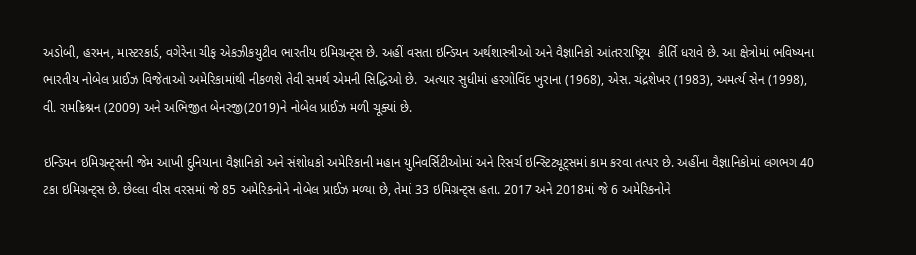અડોબી, હરમન, માસ્ટરકાર્ડ, વગેરેના ચીફ એકઝીકયુટીવ ભારતીય ઇમિગ્રન્ટ્સ છે. અહીં વસતા ઇન્ડિયન અર્થશાસ્ત્રીઓ અને વૈજ્ઞાનિકો આંતરરાષ્ટ્રિય  કીર્તિ ધરાવે છે. આ ક્ષેત્રોમાં ભવિષ્યના ભારતીય નોબેલ પ્રાઈઝ વિજેતાઓ અમેરિકામાંથી નીકળશે તેવી સમર્થ એમની સિદ્ધિઓ છે.  અત્યાર સુધીમાં હરગોવિંદ ખુરાના (1968), એસ. ચંદ્રશેખર (1983), અમર્ત્ય સેન (1998), વી. રામક્રિશ્નન (2009) અને અભિજીત બેનરજી(2019)ને નોબેલ પ્રાઈઝ મળી ચૂક્યાં છે.

ઇન્ડિયન ઇમિગ્રન્ટ્સની જેમ આખી દુનિયાના વૈજ્ઞાનિકો અને સંશોધકો અમેરિકાની મહાન યુનિવર્સિટીઓમાં અને રિસર્ચ ઇન્સ્ટિટ્યૂટ્સમાં કામ કરવા તત્પર છે. અહીંના વૈજ્ઞાનિકોમાં લગભગ 40 ટકા ઇમિગ્રન્ટ્સ છે. છેલ્લા વીસ વરસમાં જે 85 અમેરિકનોને નોબેલ પ્રાઈઝ મળ્યા છે, તેમાં 33 ઇમિગ્રન્ટ્સ હતા. 2017 અને 2018માં જે 6 અમેરિકનોને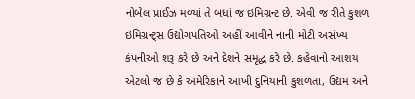નોબેલ પ્રાઈઝ મળ્યાં તે બધાં જ ઇમિગ્રન્ટ છે. એવી જ રીતે કુશળ ઇમિગ્રન્ટ્સ ઉદ્યોગપતિઓ અહીં આવીને નાની મોટી અસંખ્ય કંપનીઓ શરૂ કરે છે અને દેશને સમૃદ્ધ કરે છે. કહેવાનો આશય એટલો જ છે કે અમેરિકાને આખી દુનિયાની કુશળતા, ઉદ્યમ અને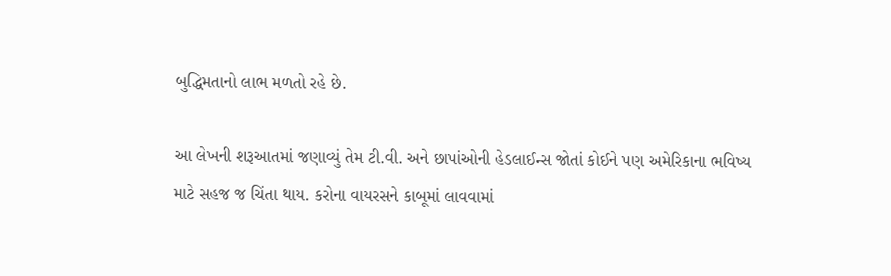બુદ્ધિમતાનો લાભ મળતો રહે છે.

આ લેખની શરૂઆતમાં જણાવ્યું તેમ ટી.વી. અને છાપાંઓની હેડલાઈન્સ જોતાં કોઈને પણ અમેરિકાના ભવિષ્ય માટે સહજ જ ચિંતા થાય. કરોના વાયરસને કાબૂમાં લાવવામાં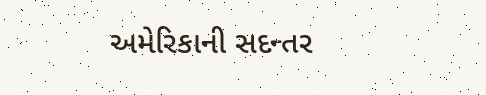અમેરિકાની સદન્તર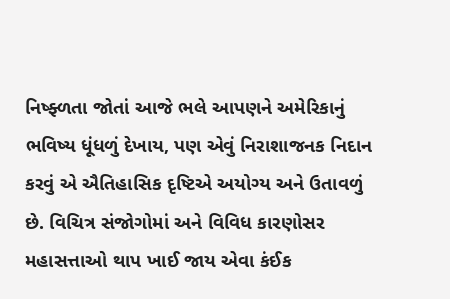નિષ્ફ્ળતા જોતાં આજે ભલે આપણને અમેરિકાનું ભવિષ્ય ધૂંધળું દેખાય, પણ એવું નિરાશાજનક નિદાન કરવું એ ઐતિહાસિક દૃષ્ટિએ અયોગ્ય અને ઉતાવળું છે. વિચિત્ર સંજોગોમાં અને વિવિધ કારણોસર મહાસત્તાઓ થાપ ખાઈ જાય એવા કંઈક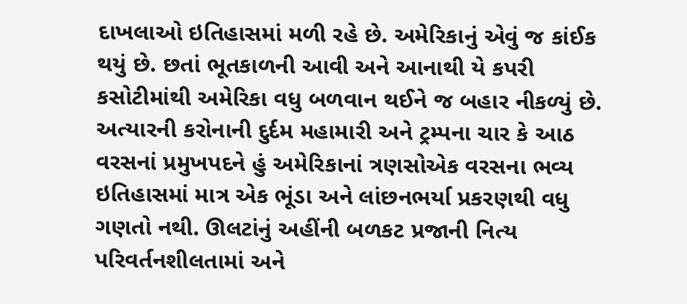દાખલાઓ ઇતિહાસમાં મળી રહે છે. અમેરિકાનું એવું જ કાંઈક થયું છે. છતાં ભૂતકાળની આવી અને આનાથી યે કપરી કસોટીમાંથી અમેરિકા વધુ બળવાન થઈને જ બહાર નીકળ્યું છે. અત્યારની કરોનાની દુર્દમ મહામારી અને ટ્રમ્પના ચાર કે આઠ વરસનાં પ્રમુખપદને હું અમેરિકાનાં ત્રણસોએક વરસના ભવ્ય ઇતિહાસમાં માત્ર એક ભૂંડા અને લાંછનભર્યા પ્રકરણથી વધુ ગણતો નથી. ઊલટાંનું અહીંની બળકટ પ્રજાની નિત્ય પરિવર્તનશીલતામાં અને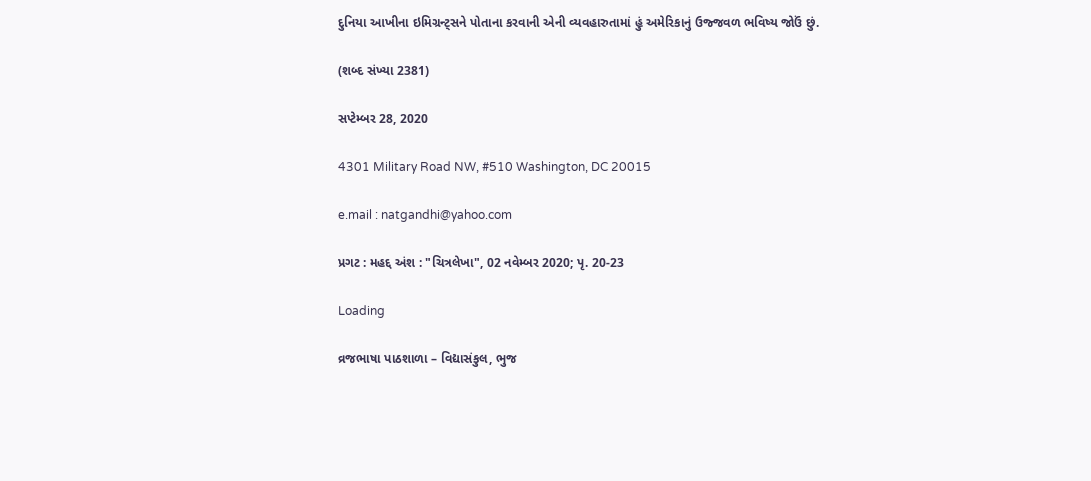દુનિયા આખીના ઇમિગ્રન્ટ્સને પોતાના કરવાની એની વ્યવહારુતામાં હું અમેરિકાનું ઉજ્જવળ ભવિષ્ય જોઉં છું.

(શબ્દ સંખ્યા 2381)

સપ્ટેમ્બર 28, 2020

4301 Military Road NW, #510 Washington, DC 20015

e.mail : natgandhi@yahoo.com

પ્રગટ : મહદ્દ અંશ : "ચિત્રલેખા", 02 નવેમ્બર 2020; પૃ. 20-23

Loading

વ્રજભાષા પાઠશાળા – વિદ્યાસંકુલ, ભુજ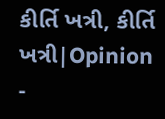કીર્તિ ખત્રી, કીર્તિ ખત્રી|Opinion -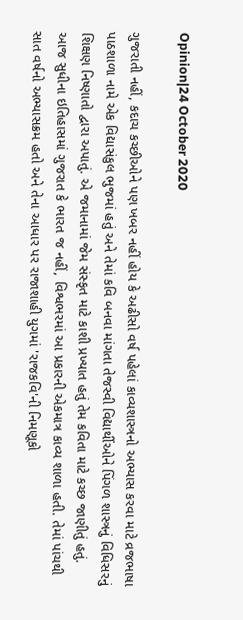Opinion|24 October 2020

ગુજરાતી નહીં, કદાચ કચ્છીઓને પણ ખબર નહીં હોય કે અઢીસો વર્ષ પહેલાં કાવ્યશાસ્ત્રનો અભ્યાસ કરવા માટે વ્રજભાષા પાઠશાળા નામે એક વિદ્યાસંકુલ ભુજમાં હતું અને તેમાં કવિ બનવા માંગતા તેજસ્વી વિદ્યાર્થીઓને પિંગળ શાસ્ત્રનું વિધિસરનું શિક્ષણ નિષ્ણાતો દ્વારા અપાતું. એ જમાનામાં જેમ સંસ્કૃત માટે કાશી પ્રખ્યાત હતું તેમ કવિતા માટે કચ્છ જાણીતું હતું. આજ સુધીના ઇતિહાસમાં ગુજરાત કે ભારત જ નહીં, વિશ્વભરમાં આ પ્રકારની એકમાત્ર કાવ્ય શાળા હતી. તેમાં પાંચથી સાત વર્ષનો અભ્યાસક્રમ હતો અને તેના આધાર પર રાજાશાહી યુગમાં 'રાજકવિ'ની નિમણૂકો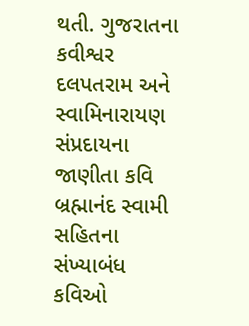થતી. ગુજરાતના કવીશ્વર દલપતરામ અને સ્વામિનારાયણ સંપ્રદાયના જાણીતા કવિ બ્રહ્માનંદ સ્વામી સહિતના સંખ્યાબંધ કવિઓ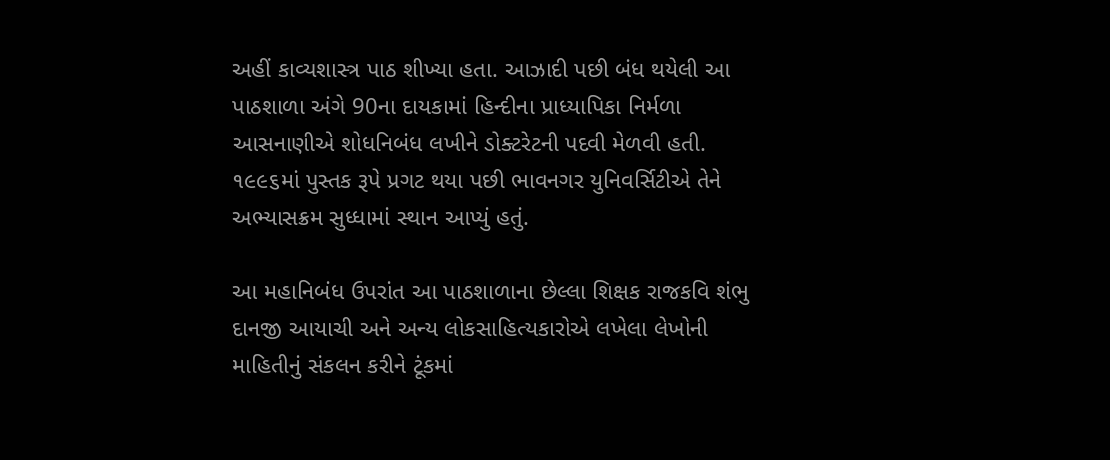અહીં કાવ્યશાસ્ત્ર પાઠ શીખ્યા હતા. આઝાદી પછી બંધ થયેલી આ પાઠશાળા અંગે 90ના દાયકામાં હિન્દીના પ્રાધ્યાપિકા નિર્મળા આસનાણીએ શોધનિબંધ લખીને ડોક્ટરેટની પદવી મેળવી હતી. ૧૯૯૬માં પુસ્તક રૂપે પ્રગટ થયા પછી ભાવનગર યુનિવર્સિટીએ તેને અભ્યાસક્રમ સુધ્ધામાં સ્થાન આપ્યું હતું.

આ મહાનિબંધ ઉપરાંત આ પાઠશાળાના છેલ્લા શિક્ષક રાજકવિ શંભુ દાનજી આયાચી અને અન્ય લોકસાહિત્યકારોએ લખેલા લેખોની માહિતીનું સંકલન કરીને ટૂંકમાં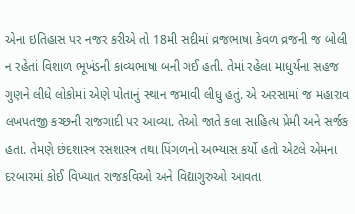એના ઇતિહાસ પર નજર કરીએ તો 18મી સદીમાં વ્રજભાષા કેવળ વ્રજની જ બોલી ન રહેતાં વિશાળ ભૂખંડની કાવ્યભાષા બની ગઈ હતી. તેમાં રહેલા માધુર્યના સહજ ગુણને લીધે લોકોમાં એણે પોતાનું સ્થાન જમાવી લીધુ હતું. એ અરસામાં જ મહારાવ લખપતજી કચ્છની રાજગાદી પર આવ્યા. તેઓ જાતે કલા સાહિત્ય પ્રેમી અને સર્જક હતા. તેમણે છંદશાસ્ત્ર રસશાસ્ત્ર તથા પિંગળનો અભ્યાસ કર્યો હતો એટલે એમના દરબારમાં કોઈ વિખ્યાત રાજકવિઓ અને વિદ્યાગુરુઓ આવતા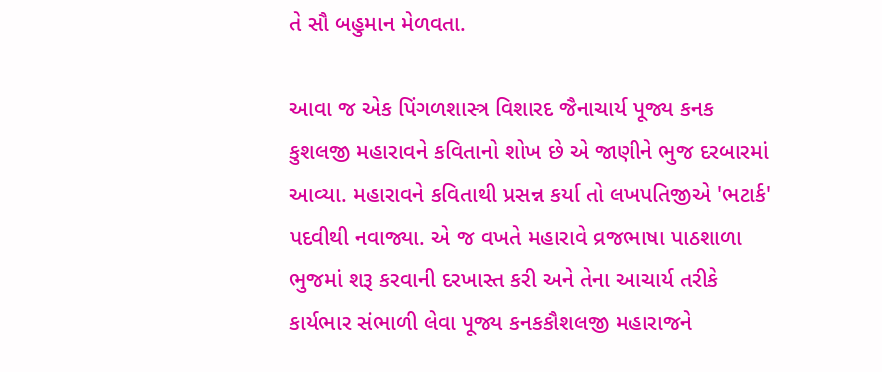તે સૌ બહુમાન મેળવતા.

આવા જ એક પિંગળશાસ્ત્ર વિશારદ જૈનાચાર્ય પૂજ્ય કનક કુશલજી મહારાવને કવિતાનો શોખ છે એ જાણીને ભુજ દરબારમાં આવ્યા. મહારાવને કવિતાથી પ્રસન્ન કર્યા તો લખપતિજીએ 'ભટાર્ક' પદવીથી નવાજ્યા. એ જ વખતે મહારાવે વ્રજભાષા પાઠશાળા ભુજમાં શરૂ કરવાની દરખાસ્ત કરી અને તેના આચાર્ય તરીકે કાર્યભાર સંભાળી લેવા પૂજ્ય કનકકૌશલજી મહારાજને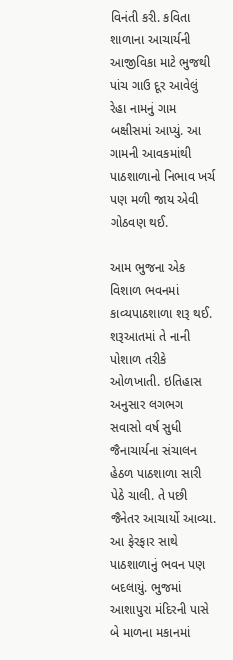વિનંતી કરી. કવિતા શાળાના આચાર્યની આજીવિકા માટે ભુજથી પાંચ ગાઉ દૂર આવેલું રેહા નામનું ગામ બક્ષીસમાં આપ્યું. આ ગામની આવકમાંથી પાઠશાળાનો નિભાવ ખર્ચ પણ મળી જાય એવી ગોઠવણ થઈ.

આમ ભુજના એક વિશાળ ભવનમાં કાવ્યપાઠશાળા શરૂ થઈ. શરૂઆતમાં તે નાની પોશાળ તરીકે ઓળખાતી. ઇતિહાસ અનુસાર લગભગ સવાસો વર્ષ સુધી જૈનાચાર્યના સંચાલન હેઠળ પાઠશાળા સારી પેઠે ચાલી. તે પછી જૈનેતર આચાર્યો આવ્યા. આ ફેરફાર સાથે પાઠશાળાનું ભવન પણ બદલાયું. ભુજમાં આશાપુરા મંદિરની પાસે બે માળના મકાનમાં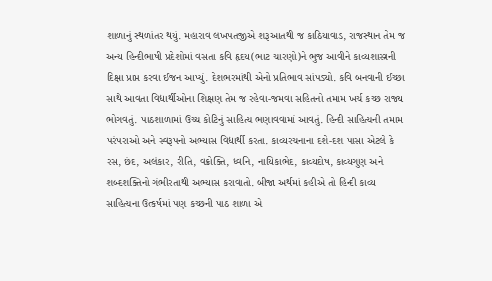શાળાનું સ્થળાંતર થયું. મહારાવ લખપતજીએ શરૂઆતથી જ કાઠિયાવાડ, રાજસ્થાન તેમ જ અન્ય હિન્દીભાષી પ્રદેશોમાં વસતા કવિ હૃદય(ભાટ ચારણો)ને ભુજ આવીને કાવ્યશાસ્ત્રની દિક્ષા પ્રાપ્ત કરવા ઈજન આપ્યું. દેશભરમાંથી એનો પ્રતિભાવ સાંપડ્યો. કવિ બનવાની ઈચ્છા સાથે આવતા વિદ્યાર્થીઓના શિક્ષણ તેમ જ રહેવા-જમવા સહિતનો તમામ ખર્ચ કચ્છ રાજ્ય ભોગવતું. પાઠશાળામાં ઉચ્ચ કોટિનું સાહિત્ય ભણાવવામાં આવતું. હિન્દી સાહિત્યની તમામ પરંપરાઓ અને સ્વરૂપનો અભ્યાસ વિદ્યાર્થી કરતા. કાવ્યરચનાના દશે-દશ પાસા એટલે કે રસ, છંદ, અલંકાર, રીતિ, વક્રોક્તિ, ધ્વનિ, નાયિકાભેદ, કાવ્યદોષ, કાવ્યગુણ અને શબ્દશક્તિનો ગંભીરતાથી અભ્યાસ કરાવાતો. બીજા અર્થમાં કહીએ તો હિન્દી કાવ્ય સાહિત્યના ઉત્કર્ષમાં પણ કચ્છની પાઠ શાળા એ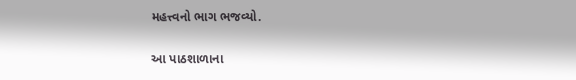મહત્ત્વનો ભાગ ભજવ્યો.

આ પાઠશાળાના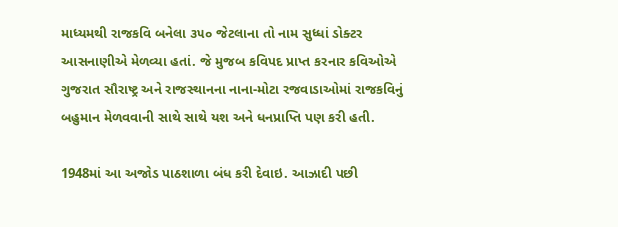માધ્યમથી રાજકવિ બનેલા ૩૫૦ જેટલાના તો નામ સુધ્ધાં ડોક્ટર આસનાણીએ મેળવ્યા હતાં. જે મુજબ કવિપદ પ્રાપ્ત કરનાર કવિઓએ ગુજરાત સૌરાષ્ટ્ર અને રાજસ્થાનના નાના-મોટા રજવાડાઓમાં રાજકવિનું બહુમાન મેળવવાની સાથે સાથે યશ અને ધનપ્રાપ્તિ પણ કરી હતી.

1948માં આ અજોડ પાઠશાળા બંધ કરી દેવાઇ. આઝાદી પછી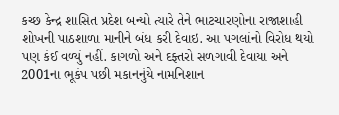કચ્છ કેન્દ્ર શાસિત પ્રદેશ બન્યો ત્યારે તેને ભાટચારણોના રાજાશાહી શોખની પાઠશાળા માનીને બંધ કરી દેવાઇ. આ પગલાંનો વિરોધ થયો પણ કંઈ વળ્યું નહીં. કાગળો અને દફ્તરો સળગાવી દેવાયા અને 2001ના ભૂકંપ પછી મકાનનુંયે નામનિશાન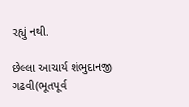રહ્યું નથી.

છેલ્લા આચાર્ય શંભુદાનજી ગઢવી(ભૂતપૂર્વ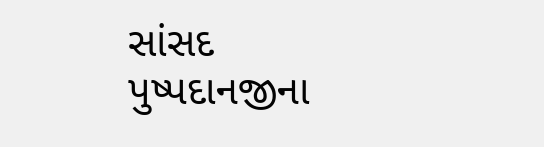સાંસદ પુષ્પદાનજીના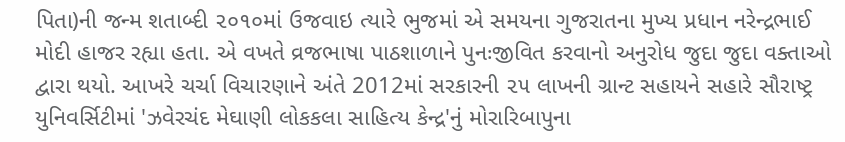પિતા)ની જન્મ શતાબ્દી ૨૦૧૦માં ઉજવાઇ ત્યારે ભુજમાં એ સમયના ગુજરાતના મુખ્ય પ્રધાન નરેન્દ્રભાઈ મોદી હાજર રહ્યા હતા. એ વખતે વ્રજભાષા પાઠશાળાને પુનઃજીવિત કરવાનો અનુરોધ જુદા જુદા વક્તાઓ દ્વારા થયો. આખરે ચર્ચા વિચારણાને અંતે 2012માં સરકારની ૨૫ લાખની ગ્રાન્ટ સહાયને સહારે સૌરાષ્ટ્ર યુનિવર્સિટીમાં 'ઝવેરચંદ મેઘાણી લોકકલા સાહિત્ય કેન્દ્ર'નું મોરારિબાપુના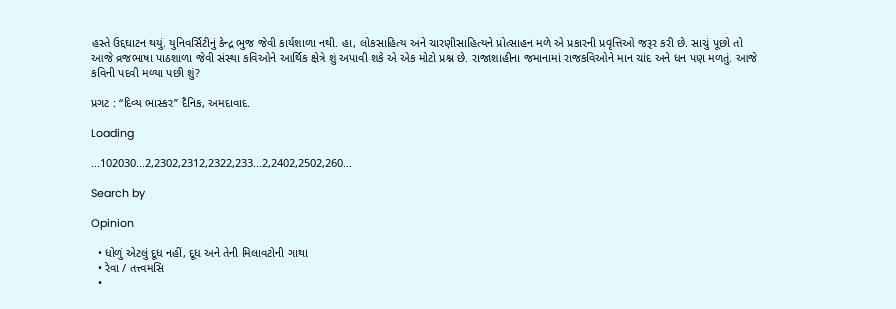હસ્તે ઉદ્દઘાટન થયું. યુનિવર્સિટીનું કેન્દ્ર ભુજ જેવી કાર્યશાળા નથી. હા, લોકસાહિત્ય અને ચારણીસાહિત્યને પ્રોત્સાહન મળે એ પ્રકારની પ્રવૃત્તિઓ જરૂર કરી છે. સાચું પૂછો તો આજે વ્રજભાષા પાઠશાળા જેવી સંસ્થા કવિઓને આર્થિક ક્ષેત્રે શું અપાવી શકે એ એક મોટો પ્રશ્ન છે. રાજાશાહીના જમાનામાં રાજકવિઓને માન ચાંદ અને ધન પણ મળતું. આજે કવિની પદવી મળ્યા પછી શું?

પ્રગટ : “દિવ્ય ભાસ્કર” દૈનિક, અમદાવાદ.

Loading

...102030...2,2302,2312,2322,233...2,2402,2502,260...

Search by

Opinion

  • ધોળું એટલું દૂધ નહીં, દૂધ અને તેની મિલાવટોની ગાથા
  • રેવા / તત્ત્વમસિ
  •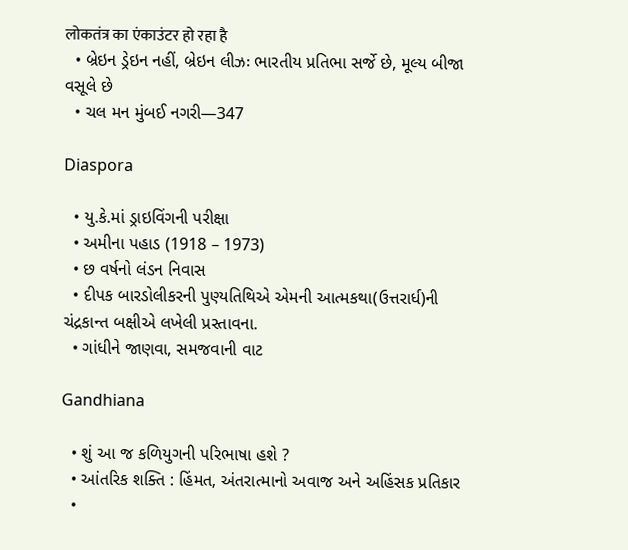लोकतंत्र का एंकाउंटर हो रहा है
  • બ્રેઇન ડ્રેઇન નહીં, બ્રેઇન લીઝઃ ભારતીય પ્રતિભા સર્જે છે, મૂલ્ય બીજા વસૂલે છે
  • ચલ મન મુંબઈ નગરી—347

Diaspora

  • યુ.કે.માં ડ્રાઇવિંગની પરીક્ષા
  • અમીના પહાડ (1918 – 1973)
  • છ વર્ષનો લંડન નિવાસ
  • દીપક બારડોલીકરની પુણ્યતિથિએ એમની આત્મકથા(ઉત્તરાર્ધ)ની ચંદ્રકાન્ત બક્ષીએ લખેલી પ્રસ્તાવના.
  • ગાંધીને જાણવા, સમજવાની વાટ

Gandhiana

  • શું આ જ કળિયુગની પરિભાષા હશે ?
  • આંતરિક શક્તિ : હિંમત, અંતરાત્માનો અવાજ અને અહિંસક પ્રતિકાર
  •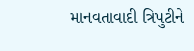માનવતાવાદી ત્રિપુટીને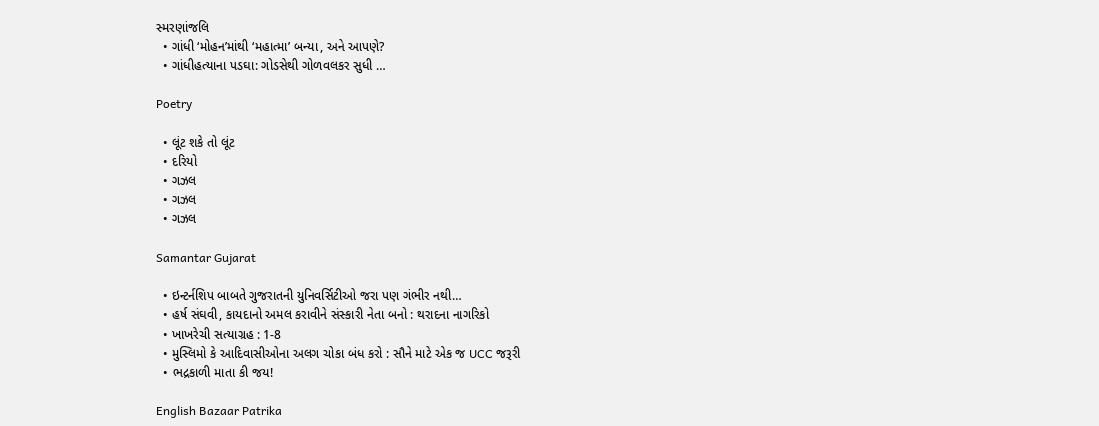સ્મરણાંજલિ
  • ગાંધી ‘મોહન’માંથી ‘મહાત્મા’ બન્યા, અને આપણે?
  • ગાંધીહત્યાના પડઘા: ગોડસેથી ગોળવલકર સુધી …

Poetry

  • લૂંટ શકે તો લૂંટ
  • દરિયો
  • ગઝલ
  • ગઝલ
  • ગઝલ

Samantar Gujarat

  • ઇન્ટર્નશિપ બાબતે ગુજરાતની યુનિવર્સિટીઓ જરા પણ ગંભીર નથી…
  • હર્ષ સંઘવી, કાયદાનો અમલ કરાવીને સંસ્કારી નેતા બનો : થરાદના નાગરિકો
  • ખાખરેચી સત્યાગ્રહ : 1-8
  • મુસ્લિમો કે આદિવાસીઓના અલગ ચોકા બંધ કરો : સૌને માટે એક જ UCC જરૂરી
  • ભદ્રકાળી માતા કી જય!

English Bazaar Patrika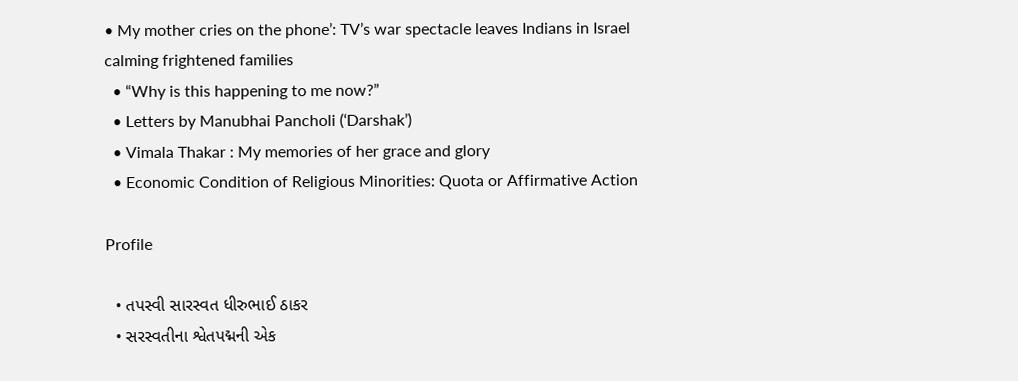• My mother cries on the phone’: TV’s war spectacle leaves Indians in Israel calming frightened families
  • “Why is this happening to me now?”
  • Letters by Manubhai Pancholi (‘Darshak’)
  • Vimala Thakar : My memories of her grace and glory
  • Economic Condition of Religious Minorities: Quota or Affirmative Action

Profile

  • તપસ્વી સારસ્વત ધીરુભાઈ ઠાકર
  • સરસ્વતીના શ્વેતપદ્મની એક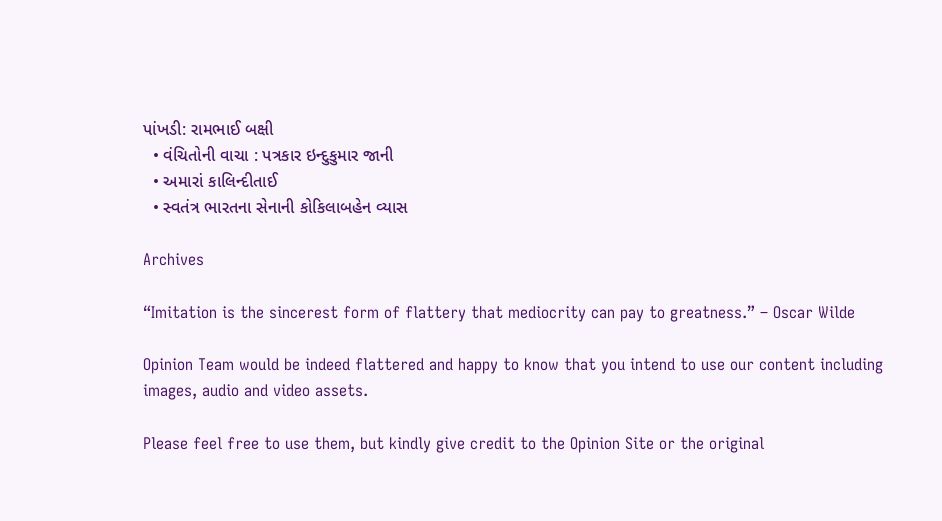પાંખડી: રામભાઈ બક્ષી
  • વંચિતોની વાચા : પત્રકાર ઇન્દુકુમાર જાની
  • અમારાં કાલિન્દીતાઈ
  • સ્વતંત્ર ભારતના સેનાની કોકિલાબહેન વ્યાસ

Archives

“Imitation is the sincerest form of flattery that mediocrity can pay to greatness.” – Oscar Wilde

Opinion Team would be indeed flattered and happy to know that you intend to use our content including images, audio and video assets.

Please feel free to use them, but kindly give credit to the Opinion Site or the original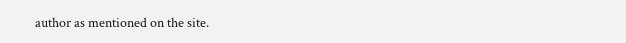author as mentioned on the site.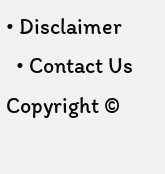• Disclaimer
  • Contact Us
Copyright ©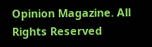Opinion Magazine. All Rights Reserved